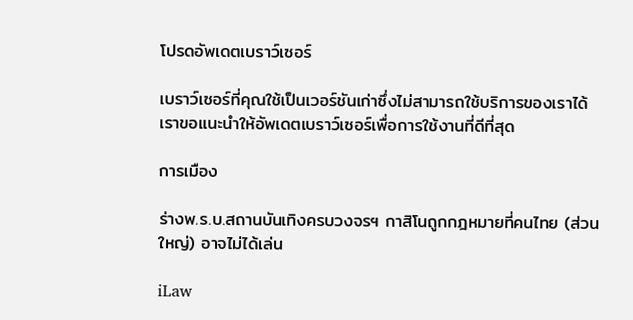โปรดอัพเดตเบราว์เซอร์

เบราว์เซอร์ที่คุณใช้เป็นเวอร์ชันเก่าซึ่งไม่สามารถใช้บริการของเราได้ เราขอแนะนำให้อัพเดตเบราว์เซอร์เพื่อการใช้งานที่ดีที่สุด

การเมือง

ร่างพ.ร.บ.สถานบันเทิงครบวงจรฯ กาสิโนถูกกฎหมายที่คนไทย (ส่วนใหญ่) อาจไม่ได้เล่น

iLaw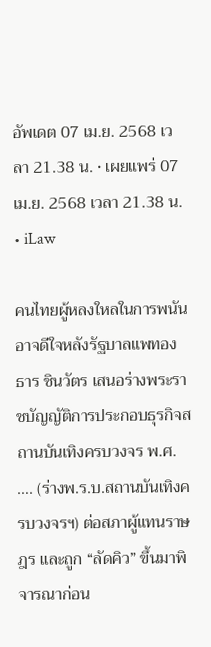อัพเดต 07 เม.ย. 2568 เวลา 21.38 น. • เผยแพร่ 07 เม.ย. 2568 เวลา 21.38 น. • iLaw

คนไทยผู้หลงใหลในการพนันอาจดีใจหลังรัฐบาลแพทองธาร ชินวัตร เสนอร่างพระราชบัญญัติการประกอบธุรกิจสถานบันเทิงครบวงจร พ.ศ. …. (ร่างพ.ร.บ.สถานบันเทิงครบวงจรฯ) ต่อสภาผู้แทนราษฎร และถูก “ลัดคิว” ขึ้นมาพิจารณาก่อน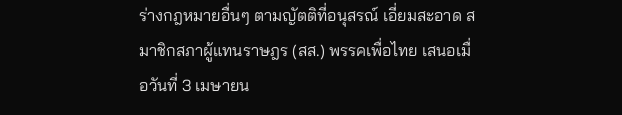ร่างกฎหมายอื่นๆ ตามญัตติที่อนุสรณ์ เอี่ยมสะอาด สมาชิกสภาผู้แทนราษฎร (สส.) พรรคเพื่อไทย เสนอเมื่อวันที่ 3 เมษายน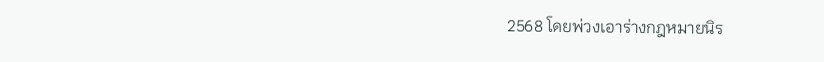2568 โดยพ่วงเอาร่างกฎหมายนิร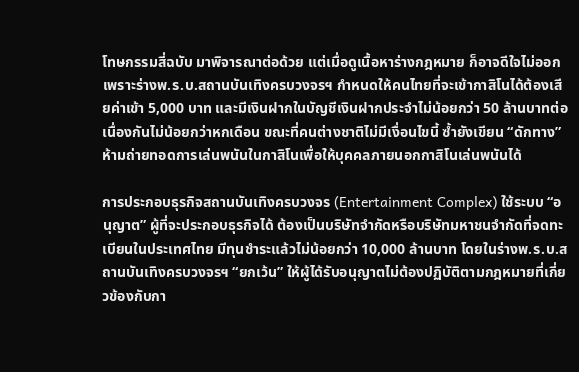โทษกรรมสี่ฉบับ มาพิจารณาต่อด้วย แต่เมื่อดูเนื้อหาร่างกฎหมาย ก็อาจดีใจไม่ออก เพราะร่างพ.ร.บ.สถานบันเทิงครบวงจรฯ กำหนดให้คนไทยที่จะเข้ากาสิโนได้ต้องเสียค่าเข้า 5,000 บาท และมีเงินฝากในบัญชีเงินฝากประจำไม่น้อยกว่า 50 ล้านบาทต่อเนื่องกันไม่น้อยกว่าหกเดือน ขณะที่คนต่างชาติไม่มีเงื่อนไขนี้ ซ้ำยังเขียน “ดักทาง” ห้ามถ่ายทอดการเล่นพนันในกาสิโนเพื่อให้บุคคลภายนอกกาสิโนเล่นพนันได้

การประกอบธุรกิจสถานบันเทิงครบวงจร (Entertainment Complex) ใช้ระบบ “อนุญาต” ผู้ที่จะประกอบธุรกิจได้ ต้องเป็นบริษัทจำกัดหรือบริษัทมหาชนจำกัดที่จดทะเบียนในประเทศไทย มีทุนชำระแล้วไม่น้อยกว่า 10,000 ล้านบาท โดยในร่างพ.ร.บ.สถานบันเทิงครบวงจรฯ “ยกเว้น” ให้ผู้ได้รับอนุญาตไม่ต้องปฏิบัติตามกฎหมายที่เกี่ยวข้องกับกา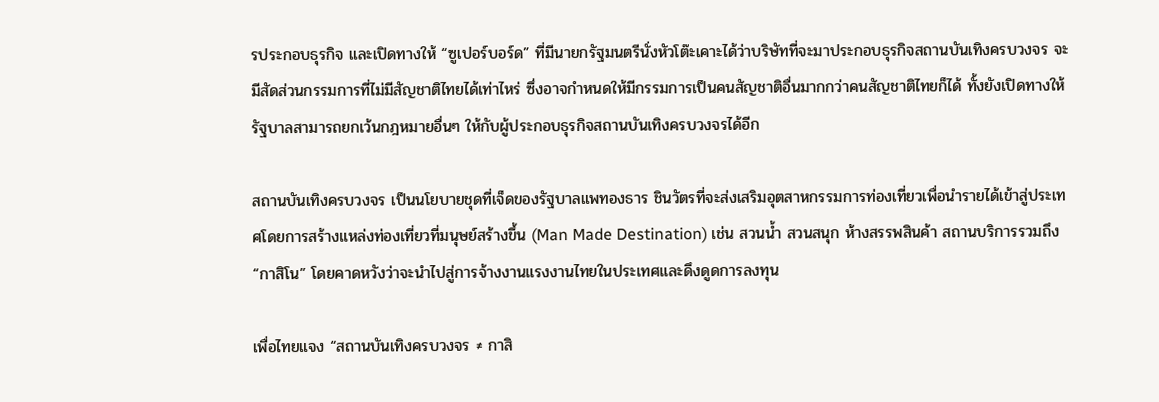รประกอบธุรกิจ และเปิดทางให้ “ซูเปอร์บอร์ด” ที่มีนายกรัฐมนตรีนั่งหัวโต๊ะเคาะได้ว่าบริษัทที่จะมาประกอบธุรกิจสถานบันเทิงครบวงจร จะมีสัดส่วนกรรมการที่ไม่มีสัญชาติไทยได้เท่าไหร่ ซึ่งอาจกำหนดให้มีกรรมการเป็นคนสัญชาติอื่นมากกว่าคนสัญชาติไทยก็ได้ ทั้งยังเปิดทางให้รัฐบาลสามารถยกเว้นกฎหมายอื่นๆ ให้กับผู้ประกอบธุรกิจสถานบันเทิงครบวงจรได้อีก

สถานบันเทิงครบวงจร เป็นนโยบายชุดที่เจ็ดของรัฐบาลแพทองธาร ชินวัตรที่จะส่งเสริมอุตสาหกรรมการท่องเที่ยวเพื่อนำรายได้เข้าสู่ประเทศโดยการสร้างแหล่งท่องเที่ยวที่มนุษย์สร้างขึ้น (Man Made Destination) เช่น สวนน้ำ สวนสนุก ห้างสรรพสินค้า สถานบริการรวมถึง “กาสิโน” โดยคาดหวังว่าจะนำไปสู่การจ้างงานแรงงานไทยในประเทศและดึงดูดการลงทุน

เพื่อไทยแจง “สถานบันเทิงครบวงจร ≠ กาสิ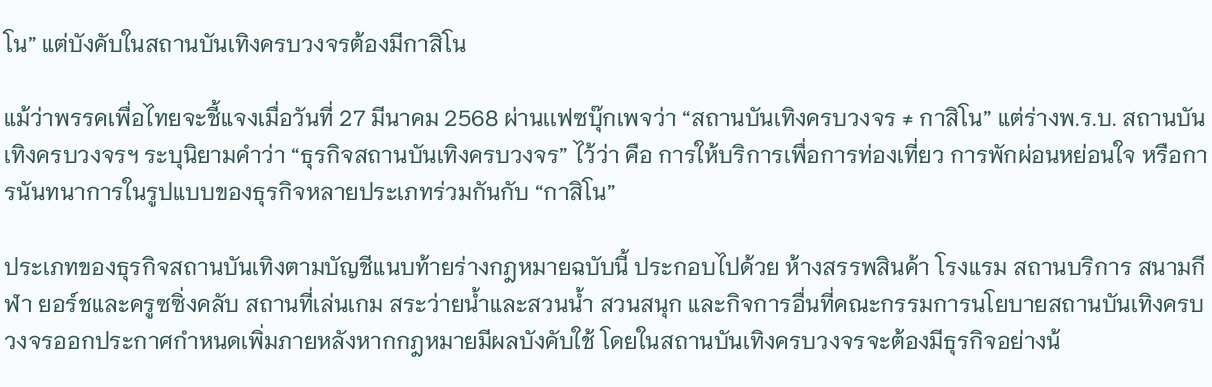โน” แต่บังคับในสถานบันเทิงครบวงจรต้องมีกาสิโน

แม้ว่าพรรคเพื่อไทยจะชี้แจงเมื่อวันที่ 27 มีนาคม 2568 ผ่านเเฟซบุ๊กเพจว่า “สถานบันเทิงครบวงจร ≠ กาสิโน” แต่ร่างพ.ร.บ. สถานบันเทิงครบวงจรฯ ระบุนิยามคำว่า “ธุรกิจสถานบันเทิงครบวงจร” ไว้ว่า คือ การให้บริการเพื่อการท่องเที่ยว การพักผ่อนหย่อนใจ หรือการนันทนาการในรูปแบบของธุรกิจหลายประเภทร่วมกันกับ “กาสิโน”

ประเภทของธุรกิจสถานบันเทิงตามบัญชีแนบท้ายร่างกฎหมายฉบับนี้ ประกอบไปด้วย ห้างสรรพสินค้า โรงแรม สถานบริการ สนามกีฬา ยอร์ชและครูซซิ่งคลับ สถานที่เล่นเกม สระว่ายน้ำและสวนน้ำ สวนสนุก และกิจการอื่นที่คณะกรรมการนโยบายสถานบันเทิงครบวงจรออกประกาศกำหนดเพิ่มภายหลังหากกฎหมายมีผลบังคับใช้ โดยในสถานบันเทิงครบวงจรจะต้องมีธุรกิจอย่างน้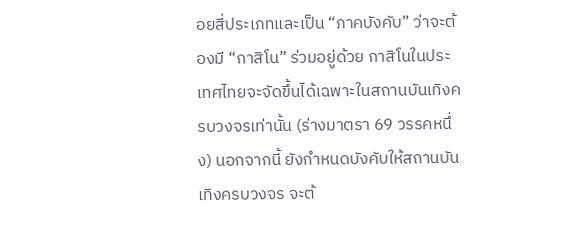อยสี่ประเภทและเป็น “ภาคบังคับ” ว่าจะต้องมี “กาสิโน” ร่วมอยู่ด้วย กาสิโนในประเทศไทยจะจัดขึ้นได้เฉพาะในสถานบันเทิงครบวงจรเท่านั้น (ร่างมาตรา 69 วรรคหนึ่ง) นอกจากนี้ ยังกำหนดบังคับให้สถานบันเทิงครบวงจร จะต้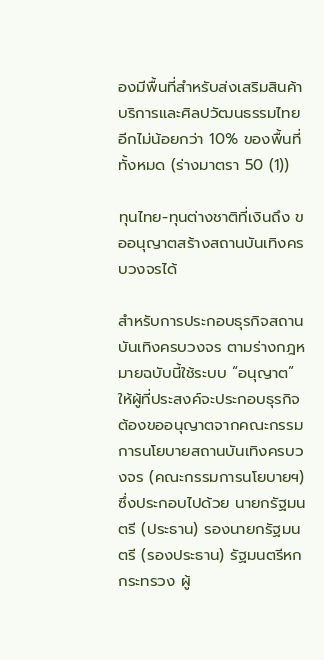องมีพื้นที่สำหรับส่งเสริมสินค้า บริการและศิลปวัฒนธรรมไทยอีกไม่น้อยกว่า 10% ของพื้นที่ทั้งหมด (ร่างมาตรา 50 (1))

ทุนไทย-ทุนต่างชาติที่เงินถึง ขออนุญาตสร้างสถานบันเทิงครบวงจรได้

สำหรับการประกอบธุรกิจสถานบันเทิงครบวงจร ตามร่างกฎหมายฉบับนี้ใช้ระบบ “อนุญาต” ให้ผู้ที่ประสงค์จะประกอบธุรกิจ ต้องขออนุญาตจากคณะกรรมการนโยบายสถานบันเทิงครบวงจร (คณะกรรมการนโยบายฯ) ซึ่งประกอบไปด้วย นายกรัฐมนตรี (ประธาน) รองนายกรัฐมนตรี (รองประธาน) รัฐมนตรีหกกระทรวง ผู้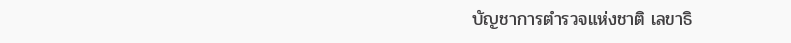บัญชาการตำรวจแห่งชาติ เลขาธิ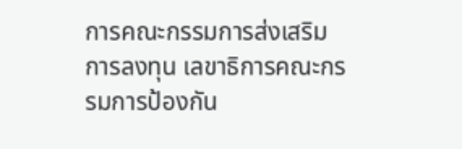การคณะกรรมการส่งเสริมการลงทุน เลขาธิการคณะกรรมการป้องกัน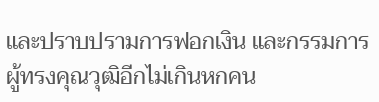และปราบปรามการฟอกเงิน และกรรมการผู้ทรงคุณวุฒิอีกไม่เกินหกคน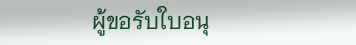ผู้ขอรับใบอนุ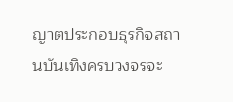ญาตประกอบธุรกิจสถานบันเทิงครบวงจรจะ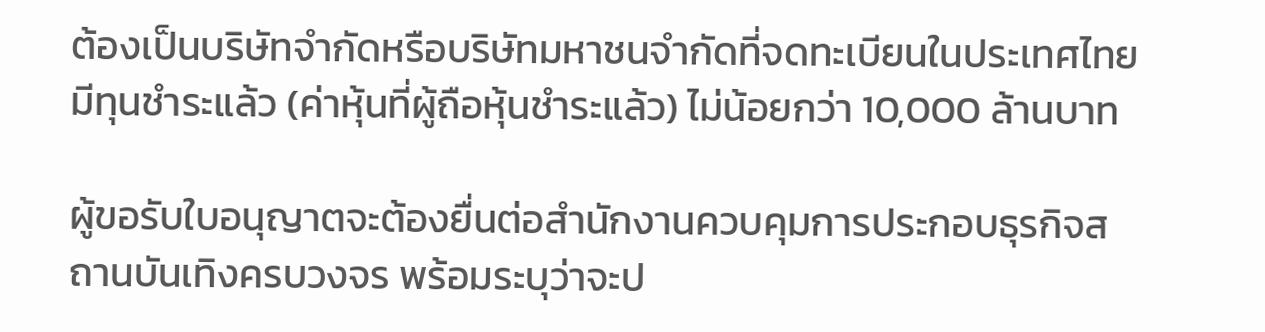ต้องเป็นบริษัทจำกัดหรือบริษัทมหาชนจำกัดที่จดทะเบียนในประเทศไทย มีทุนชำระแล้ว (ค่าหุ้นที่ผู้ถือหุ้นชำระแล้ว) ไม่น้อยกว่า 10,000 ล้านบาท

ผู้ขอรับใบอนุญาตจะต้องยื่นต่อสำนักงานควบคุมการประกอบธุรกิจสถานบันเทิงครบวงจร พร้อมระบุว่าจะป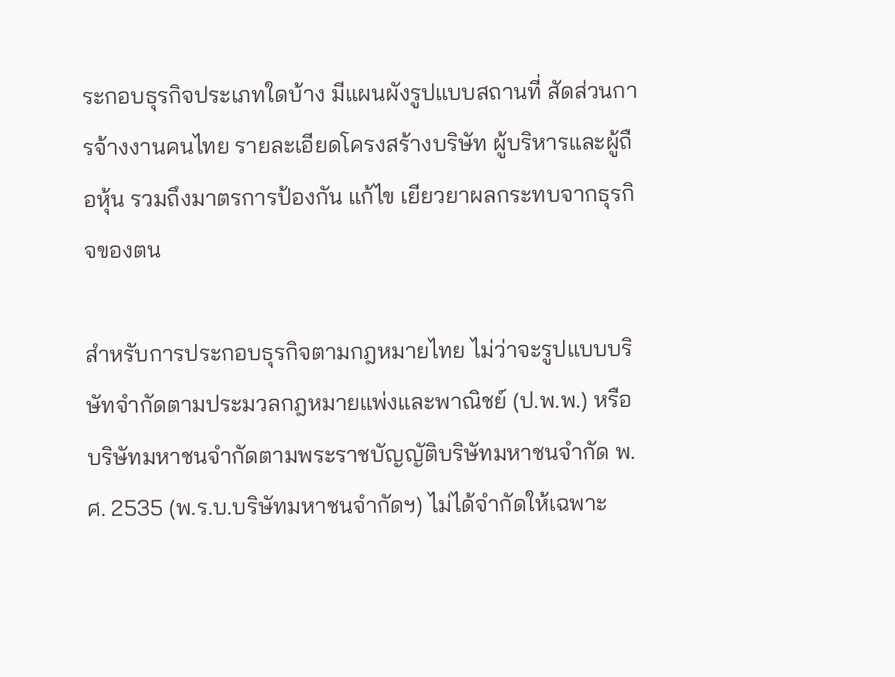ระกอบธุรกิจประเภทใดบ้าง มีแผนผังรูปแบบสถานที่ สัดส่วนการจ้างงานคนไทย รายละเอียดโครงสร้างบริษัท ผู้บริหารและผู้ถือหุ้น รวมถึงมาตรการป้องกัน แก้ไข เยียวยาผลกระทบจากธุรกิจของตน

สำหรับการประกอบธุรกิจตามกฎหมายไทย ไม่ว่าจะรูปแบบบริษัทจำกัดตามประมวลกฎหมายแพ่งและพาณิชย์ (ป.พ.พ.) หรือบริษัทมหาชนจำกัดตามพระราชบัญญัติบริษัทมหาชนจำกัด พ.ศ. 2535 (พ.ร.บ.บริษัทมหาชนจำกัดฯ) ไม่ได้จำกัดให้เฉพาะ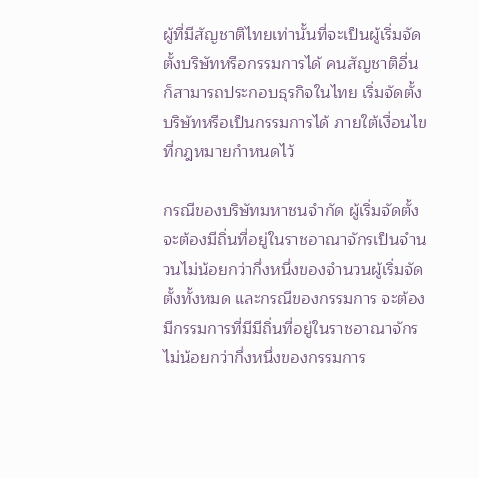ผู้ที่มีสัญชาติไทยเท่านั้นที่จะเป็นผู้เริ่มจัดตั้งบริษัทหรือกรรมการได้ คนสัญชาติอื่นก็สามารถประกอบธุรกิจในไทย เริ่มจัดตั้งบริษัทหรือเป็นกรรมการได้ ภายใต้เงื่อนไขที่กฎหมายกำหนดไว้

กรณีของบริษัทมหาชนจำกัด ผู้เริ่มจัดตั้งจะต้องมีถิ่นที่อยู่ในราชอาณาจักรเป็นจำนวนไม่น้อยกว่ากึ่งหนึ่งของจำนวนผู้เริ่มจัดตั้งทั้งหมด และกรณีของกรรมการ จะต้องมีกรรมการที่มีมีถิ่นที่อยู่ในราชอาณาจักรไม่น้อยกว่ากึ่งหนึ่งของกรรมการ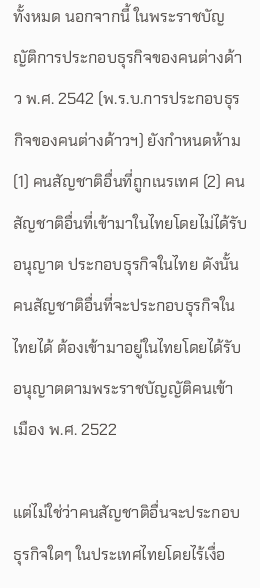ทั้งหมด นอกจากนี้ ในพระราชบัญญัติการประกอบธุรกิจของคนต่างด้าว พ.ศ. 2542 (พ.ร.บ.การประกอบธุรกิจของคนต่างด้าวฯ) ยังกำหนดห้าม (1) คนสัญชาติอื่นที่ถูกเนรเทศ (2) คนสัญชาติอื่นที่เข้ามาในไทยโดยไม่ได้รับอนุญาต ประกอบธุรกิจในไทย ดังนั้น คนสัญชาติอื่นที่จะประกอบธุรกิจในไทยได้ ต้องเข้ามาอยู่ในไทยโดยได้รับอนุญาตตามพระราชบัญญัติคนเข้าเมือง พ.ศ. 2522

แต่ไม่ใช่ว่าคนสัญชาติอื่นจะประกอบธุรกิจใดๆ ในประเทศไทยโดยไร้เงื่อ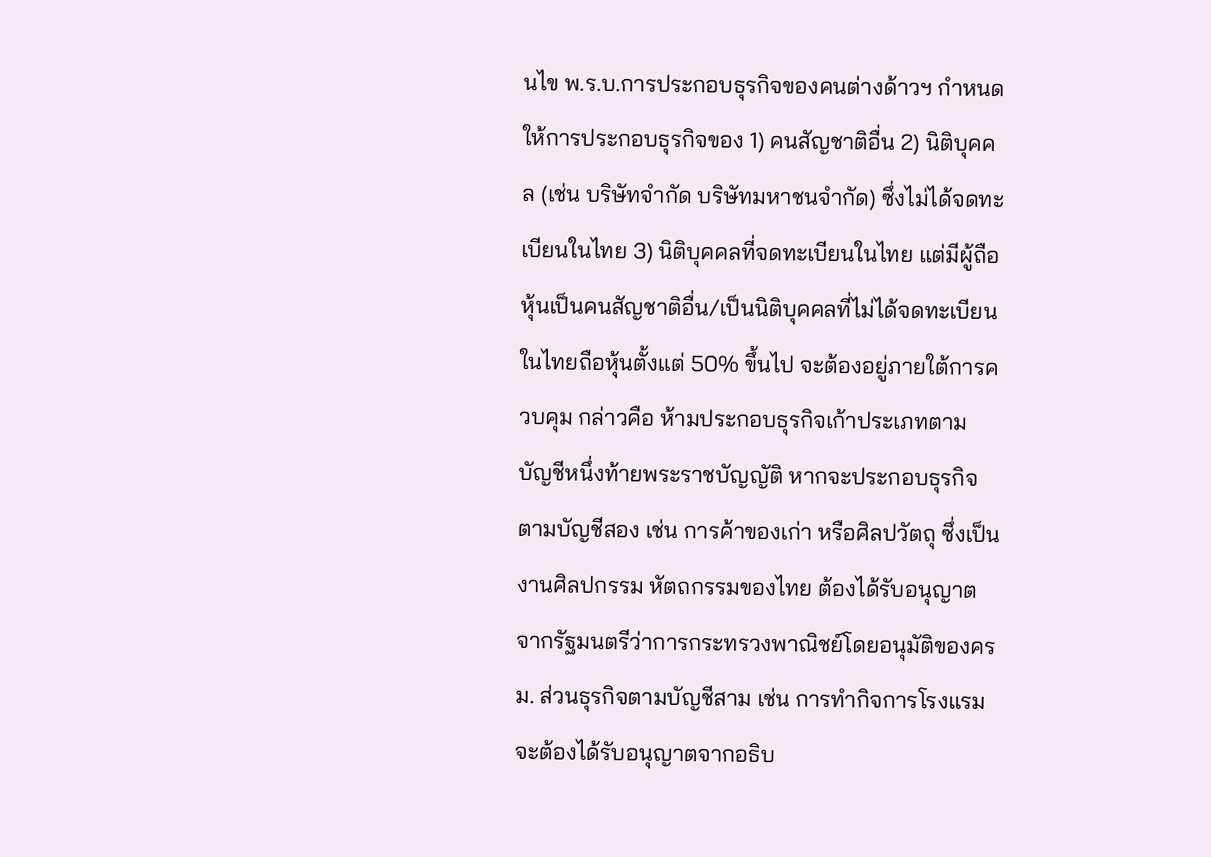นไข พ.ร.บ.การประกอบธุรกิจของคนต่างด้าวฯ กำหนดให้การประกอบธุรกิจของ 1) คนสัญชาติอื่น 2) นิติบุคคล (เช่น บริษัทจำกัด บริษัทมหาชนจำกัด) ซึ่งไม่ได้จดทะเบียนในไทย 3) นิติบุคคลที่จดทะเบียนในไทย แต่มีผู้ถือหุ้นเป็นคนสัญชาติอื่น/เป็นนิติบุคคลที่ไม่ได้จดทะเบียนในไทยถือหุ้นตั้งแต่ 50% ขึ้นไป จะต้องอยู่ภายใต้การควบคุม กล่าวคือ ห้ามประกอบธุรกิจเก้าประเภทตามบัญชีหนึ่งท้ายพระราชบัญญัติ หากจะประกอบธุรกิจตามบัญชีสอง เช่น การค้าของเก่า หรือศิลปวัตถุ ซึ่งเป็นงานศิลปกรรม หัตถกรรมของไทย ต้องได้รับอนุญาตจากรัฐมนตรีว่าการกระทรวงพาณิชย์โดยอนุมัติของครม. ส่วนธุรกิจตามบัญชีสาม เช่น การทำกิจการโรงแรม จะต้องได้รับอนุญาตจากอธิบ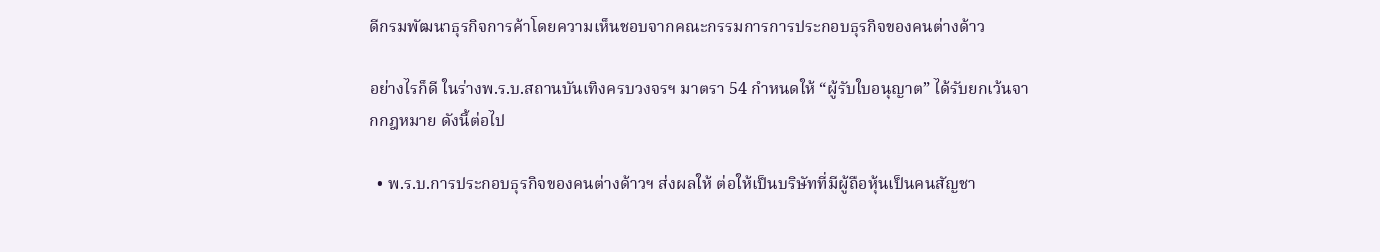ดีกรมพัฒนาธุรกิจการค้าโดยความเห็นชอบจากคณะกรรมการการประกอบธุรกิจของคนต่างด้าว

อย่างไรก็ดี ในร่างพ.ร.บ.สถานบันเทิงครบวงจรฯ มาตรา 54 กำหนดให้ “ผู้รับใบอนุญาต” ได้รับยกเว้นจากกฎหมาย ดังนี้ต่อไป

  • พ.ร.บ.การประกอบธุรกิจของคนต่างด้าวฯ ส่งผลให้ ต่อให้เป็นบริษัทที่มีผู้ถือหุ้นเป็นคนสัญชา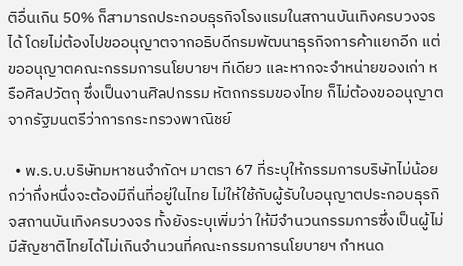ติอื่นเกิน 50% ก็สามารถประกอบธุรกิจโรงแรมในสถานบันเทิงครบวงจรได้ โดยไม่ต้องไปขออนุญาตจากอธิบดีกรมพัฒนาธุรกิจการค้าแยกอีก แต่ขออนุญาตคณะกรรมการนโยบายฯ ทีเดียว และหากจะจำหน่ายของเก่า หรือศิลปวัตถุ ซึ่งเป็นงานศิลปกรรม หัตถกรรมของไทย ก็ไม่ต้องขออนุญาตจากรัฐมนตรีว่าการกระทรวงพาณิชย์

  • พ.ร.บ.บริษัทมหาชนจำกัดฯ มาตรา 67 ที่ระบุให้กรรมการบริษัทไม่น้อยกว่ากึ่งหนึ่งจะต้องมีถิ่นที่อยู่ในไทย ไม่ให้ใช้กับผู้รับใบอนุญาตประกอบธุรกิจสถานบันเทิงครบวงจร ทั้งยังระบุเพิ่มว่า ให้มีจำนวนกรรมการซึ่งเป็นผู้ไม่มีสัญชาติไทยได้ไม่เกินจำนวนที่คณะกรรมการนโยบายฯ กำหนด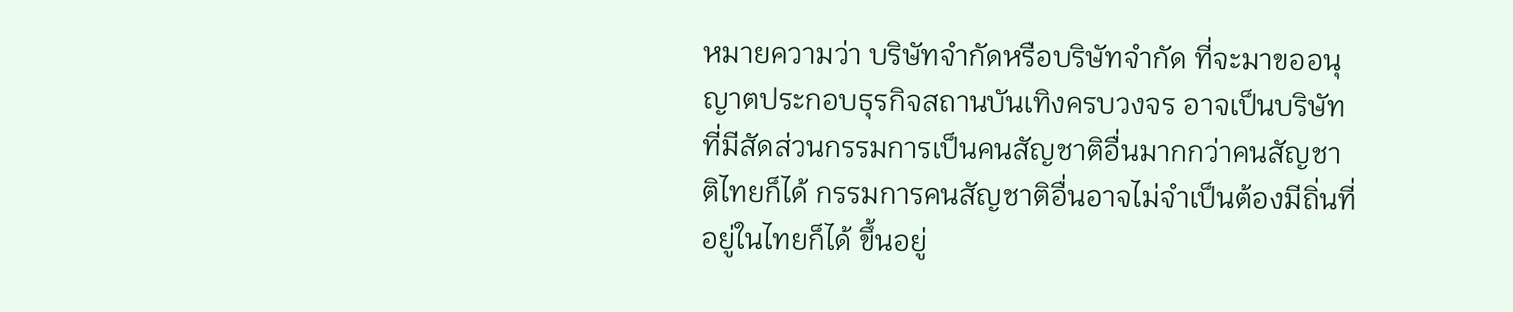หมายความว่า บริษัทจำกัดหรือบริษัทจำกัด ที่จะมาขออนุญาตประกอบธุรกิจสถานบันเทิงครบวงจร อาจเป็นบริษัทที่มีสัดส่วนกรรมการเป็นคนสัญชาติอื่นมากกว่าคนสัญชาติไทยก็ได้ กรรมการคนสัญชาติอื่นอาจไม่จำเป็นต้องมีถิ่นที่อยู่ในไทยก็ได้ ขึ้นอยู่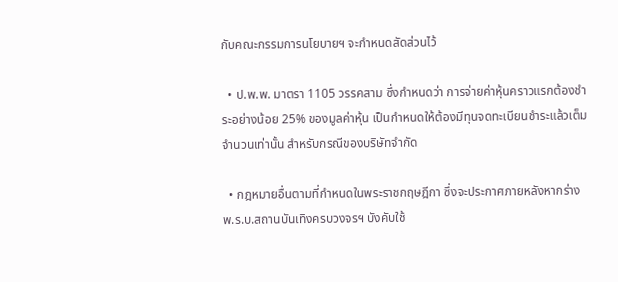กับคณะกรรมการนโยบายฯ จะกำหนดสัดส่วนไว้

  • ป.พ.พ. มาตรา 1105 วรรคสาม ซึ่งกำหนดว่า การจ่ายค่าหุ้นคราวแรกต้องชำระอย่างน้อย 25% ของมูลค่าหุ้น เป็นกำหนดให้ต้องมีทุนจดทะเบียนชำระแล้วเต็มจำนวนเท่านั้น สำหรับกรณีของบริษัทจำกัด

  • กฎหมายอื่นตามที่กำหนดในพระราชกฤษฎีกา ซึ่งจะประกาศภายหลังหากร่างพ.ร.บ.สถานบันเทิงครบวงจรฯ บังคับใช้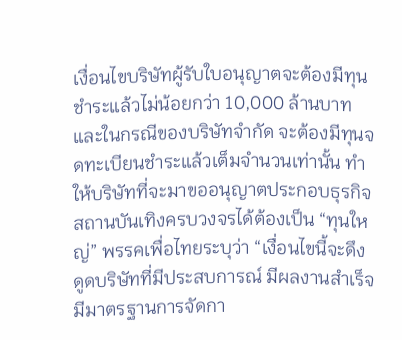เงื่อนไขบริษัทผู้รับใบอนุญาตจะต้องมีทุนชำระแล้วไม่น้อยกว่า 10,000 ล้านบาท และในกรณีของบริษัทจำกัด จะต้องมีทุนจดทะเบียนชำระแล้วเต็มจำนวนเท่านั้น ทำให้บริษัทที่จะมาขออนุญาตประกอบธุรกิจสถานบันเทิงครบวงจรได้ต้องเป็น “ทุนใหญ่” พรรคเพื่อไทยระบุว่า “เงื่อนไขนี้จะดึงดูดบริษัทที่มีประสบการณ์ มีผลงานสำเร็จ มีมาตรฐานการจัดกา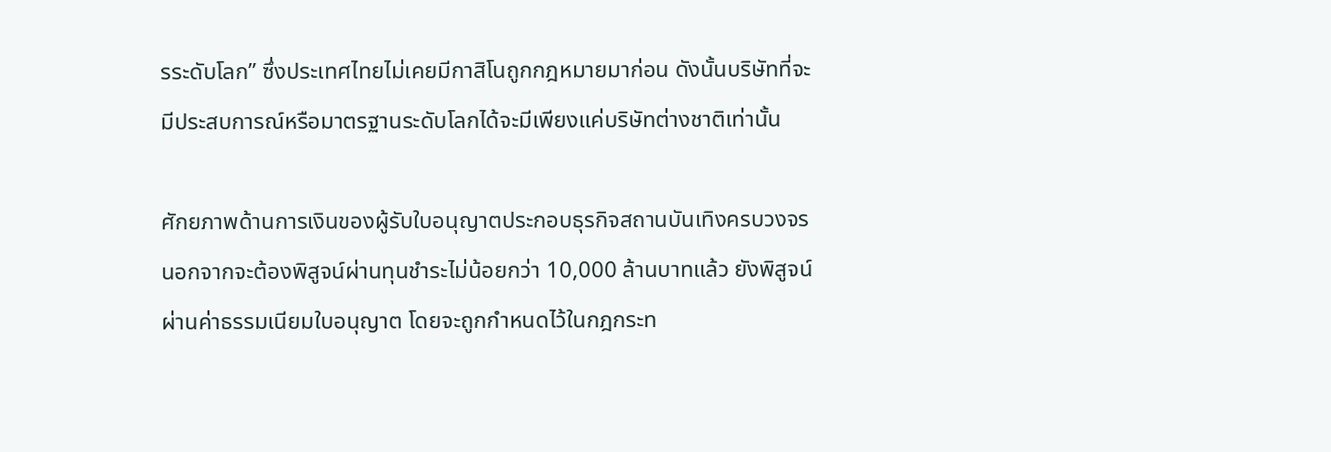รระดับโลก” ซึ่งประเทศไทยไม่เคยมีกาสิโนถูกกฎหมายมาก่อน ดังนั้นบริษัทที่จะมีประสบการณ์หรือมาตรฐานระดับโลกได้จะมีเพียงแค่บริษัทต่างชาติเท่านั้น

ศักยภาพด้านการเงินของผู้รับใบอนุญาตประกอบธุรกิจสถานบันเทิงครบวงจร นอกจากจะต้องพิสูจน์ผ่านทุนชำระไม่น้อยกว่า 10,000 ล้านบาทแล้ว ยังพิสูจน์ผ่านค่าธรรมเนียมใบอนุญาต โดยจะถูกกำหนดไว้ในกฎกระท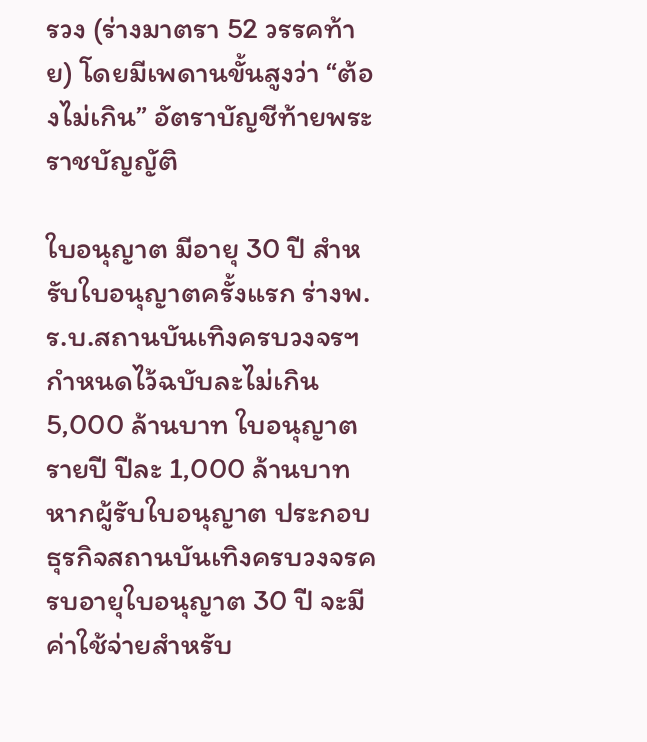รวง (ร่างมาตรา 52 วรรคท้าย) โดยมีเพดานขั้นสูงว่า “ต้องไม่เกิน” อัตราบัญชีท้ายพระราชบัญญัติ

ใบอนุญาต มีอายุ 30 ปี สำหรับใบอนุญาตครั้งแรก ร่างพ.ร.บ.สถานบันเทิงครบวงจรฯ กำหนดไว้ฉบับละไม่เกิน 5,000 ล้านบาท ใบอนุญาตรายปี ปีละ 1,000 ล้านบาท หากผู้รับใบอนุญาต ประกอบธุรกิจสถานบันเทิงครบวงจรครบอายุใบอนุญาต 30 ปี จะมีค่าใช้จ่ายสำหรับ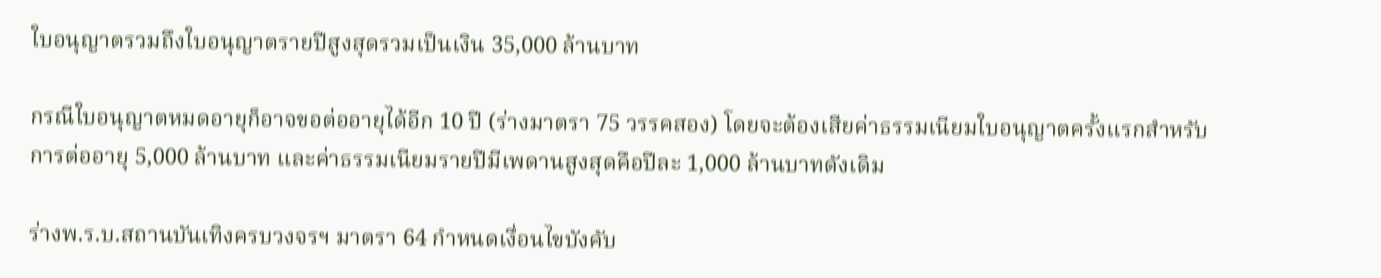ใบอนุญาตรวมถึงใบอนุญาตรายปีสูงสุดรวมเป็นเงิน 35,000 ล้านบาท

กรณีใบอนุญาตหมดอายุก็อาจขอต่ออายุได้อีก 10 ปี (ร่างมาตรา 75 วรรคสอง) โดยจะต้องเสียค่าธรรมเนียมใบอนุญาตครั้งแรกสำหรับการต่ออายุ 5,000 ล้านบาท และค่าธรรมเนียมรายปีมีเพดานสูงสุดคือปีละ 1,000 ล้านบาทดังเดิม

ร่างพ.ร.บ.สถานบันเทิงครบวงจรฯ มาตรา 64 กำหนดเงื่อนไขบังคับ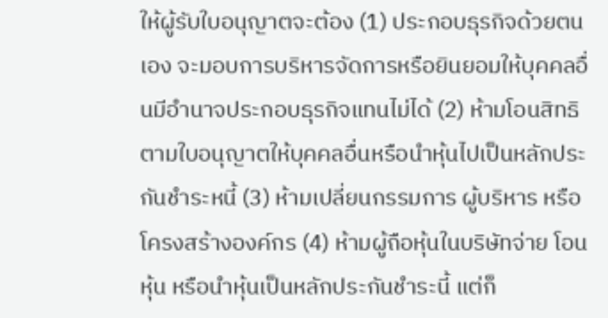ให้ผู้รับใบอนุญาตจะต้อง (1) ประกอบธุรกิจด้วยตนเอง จะมอบการบริหารจัดการหรือยินยอมให้บุคคลอื่นมีอำนาจประกอบธุรกิจแทนไม่ได้ (2) ห้ามโอนสิทธิตามใบอนุญาตให้บุคคลอื่นหรือนำหุ้นไปเป็นหลักประกันชำระหนี้ (3) ห้ามเปลี่ยนกรรมการ ผู้บริหาร หรือโครงสร้างองค์กร (4) ห้ามผู้ถือหุ้นในบริษัทจ่าย โอนหุ้น หรือนำหุ้นเป็นหลักประกันชำระนี้ แต่ก็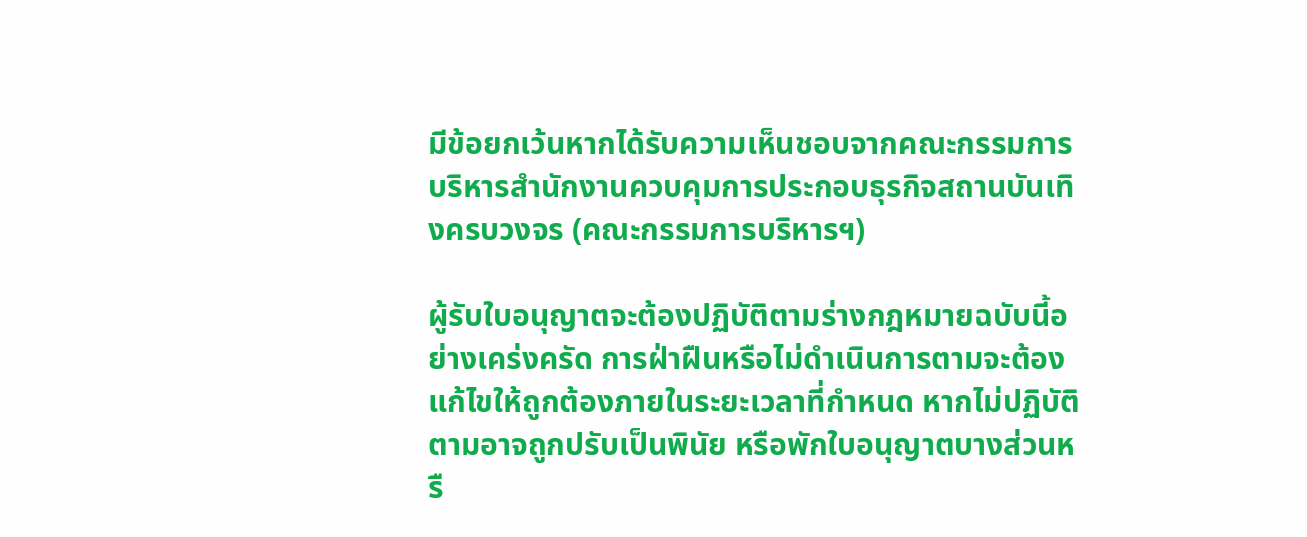มีข้อยกเว้นหากได้รับความเห็นชอบจากคณะกรรมการบริหารสำนักงานควบคุมการประกอบธุรกิจสถานบันเทิงครบวงจร (คณะกรรมการบริหารฯ)

ผู้รับใบอนุญาตจะต้องปฏิบัติตามร่างกฎหมายฉบับนี้อย่างเคร่งครัด การฝ่าฝืนหรือไม่ดำเนินการตามจะต้องแก้ไขให้ถูกต้องภายในระยะเวลาที่กำหนด หากไม่ปฏิบัติตามอาจถูกปรับเป็นพินัย หรือพักใบอนุญาตบางส่วนหรื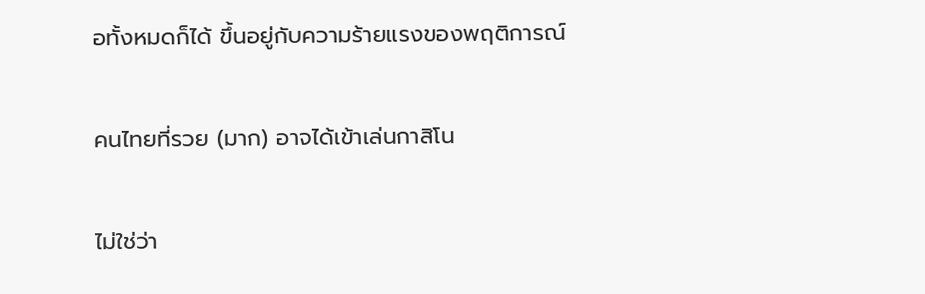อทั้งหมดก็ได้ ขึ้นอยู่กับความร้ายแรงของพฤติการณ์

คนไทยที่รวย (มาก) อาจได้เข้าเล่นกาสิโน

ไม่ใช่ว่า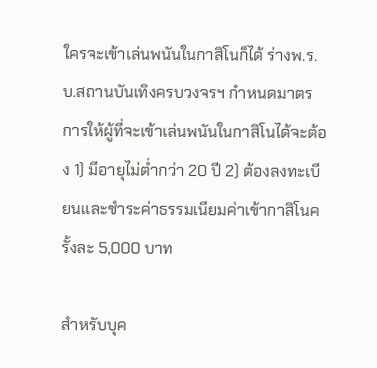ใครจะเข้าเล่นพนันในกาสิโนก็ได้ ร่างพ.ร.บ.สถานบันเทิงครบวงจรฯ กำหนดมาตรการให้ผู้ที่จะเข้าเล่นพนันในกาสิโนได้จะต้อง 1) มีอายุไม่ต่ำกว่า 20 ปี 2) ต้องลงทะเบียนและชำระค่าธรรมเนียมค่าเข้ากาสิโนครั้งละ 5,000 บาท

สำหรับบุค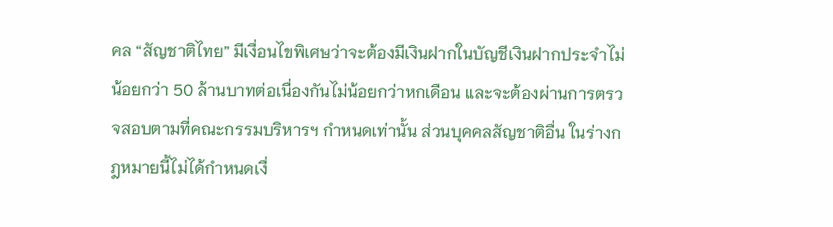คล “สัญชาติไทย” มีเงื่อนไขพิเศษว่าจะต้องมีเงินฝากในบัญชีเงินฝากประจำไม่น้อยกว่า 50 ล้านบาทต่อเนื่องกันไม่น้อยกว่าหกเดือน และจะต้องผ่านการตรวจสอบตามที่คณะกรรมบริหารฯ กำหนดเท่านั้น ส่วนบุคคลสัญชาติอื่น ในร่างกฎหมายนี้ไม่ได้กำหนดเงื่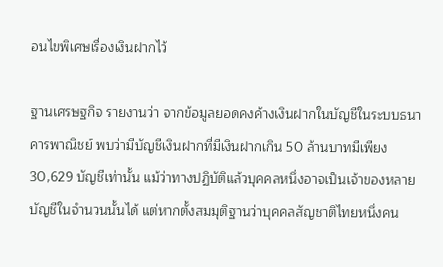อนไขพิเศษเรื่องเงินฝากไว้

ฐานเศรษฐกิจ รายงานว่า จากข้อมูลยอดคงค้างเงินฝากในบัญชีในระบบธนาคารพาณิชย์ พบว่ามีบัญชีเงินฝากที่มีเงินฝากเกิน 50 ล้านบาทมีเพียง 30,629 บัญชีเท่านั้น แม้ว่าทางปฏิบัติแล้วบุคคลหนึ่งอาจเป็นเจ้าของหลายบัญชีในจำนวนนั้นได้ แต่หากตั้งสมมุติฐานว่าบุคคลสัญชาติไทยหนึ่งคน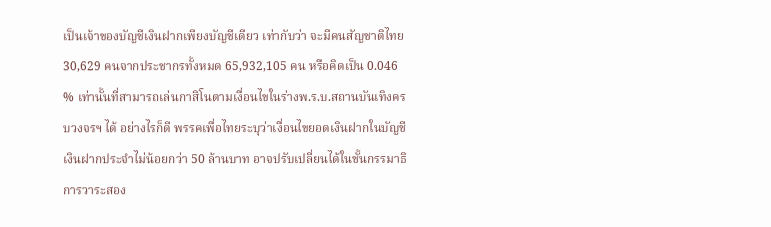เป็นเจ้าของบัญชีเงินฝากเพียงบัญชีเดียว เท่ากับว่า จะมีคนสัญชาติไทย 30,629 คนจากประชากรทั้งหมด 65,932,105 คน หรือคิดเป็น 0.046 % เท่านั้นที่สามารถเล่นกาสิโนตามเงื่อนไขในร่างพ.ร.บ.สถานบันเทิงครบวงจรฯ ได้ อย่างไรก็ดี พรรคเพื่อไทยระบุว่าเงื่อนไขยอดเงินฝากในบัญชีเงินฝากประจำไม่น้อยกว่า 50 ล้านบาท อาจปรับเปลี่ยนได้ในชั้นกรรมาธิการวาระสอง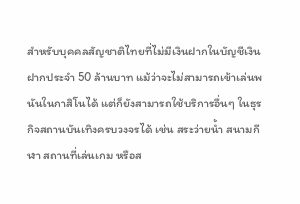สำหรับบุคคลสัญชาติไทยที่ไม่มีเงินฝากในบัญชีเงินฝากประจำ 50 ล้านบาท แม้ว่าจะไม่สามารถเข้าเล่นพนันในกาสิโนได้ แต่ก็ยังสามารถใช้บริการอื่นๆ ในธุรกิจสถานบันเทิงครบวงจรได้ เช่น สระว่ายน้ำ สนามกีฬา สถานที่เล่นเกม หรือส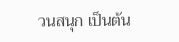วนสนุก เป็นต้น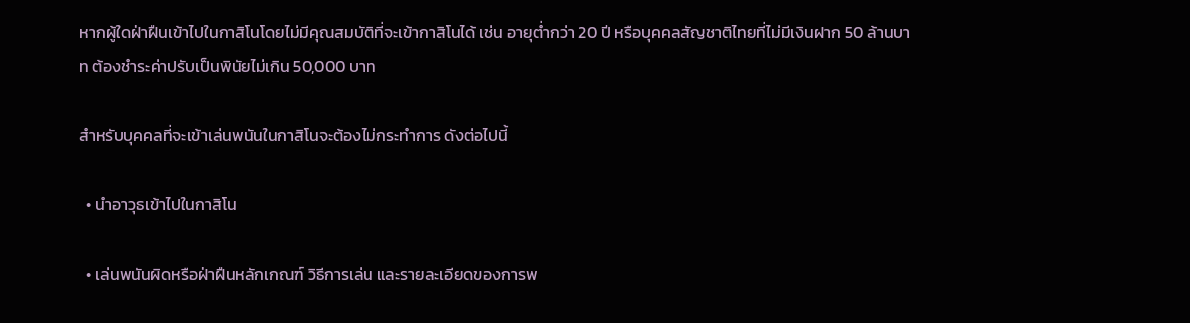หากผู้ใดฝ่าฝืนเข้าไปในกาสิโนโดยไม่มีคุณสมบัติที่จะเข้ากาสิโนได้ เช่น อายุต่ำกว่า 20 ปี หรือบุคคลสัญชาติไทยที่ไม่มีเงินฝาก 50 ล้านบาท ต้องชำระค่าปรับเป็นพินัยไม่เกิน 50,000 บาท

สำหรับบุคคลที่จะเข้าเล่นพนันในกาสิโนจะต้องไม่กระทำการ ดังต่อไปนี้

  • นำอาวุธเข้าไปในกาสิโน

  • เล่นพนันผิดหรือฝ่าฝืนหลักเกณฑ์ วิธีการเล่น และรายละเอียดของการพ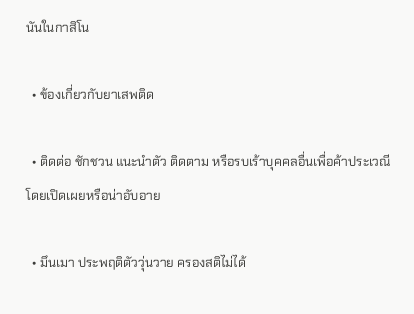นันในกาสิโน

  • ข้องเกี่ยวกับยาเสพติด

  • ติดต่อ ชักชวน แนะนำตัว ติดตาม หรือรบเร้าบุคคลอื่นเพื่อค้าประเวณี โดยเปิดเผยหรือน่าอับอาย

  • มึนเมา ประพฤติตัววุ่นวาย ครองสติไม่ได้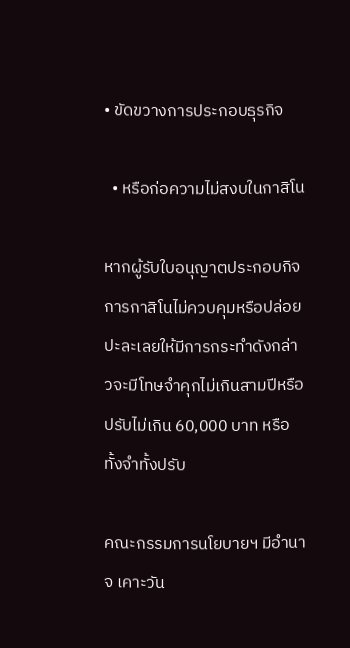• ขัดขวางการประกอบธุรกิจ

  • หรือก่อความไม่สงบในกาสิโน

หากผู้รับใบอนุญาตประกอบกิจการกาสิโนไม่ควบคุมหรือปล่อยปะละเลยให้มีการกระทำดังกล่าวจะมีโทษจำคุกไม่เกินสามปีหรือปรับไม่เกิน 60,000 บาท หรือทั้งจำทั้งปรับ

คณะกรรมการนโยบายฯ มีอำนาจ เคาะวัน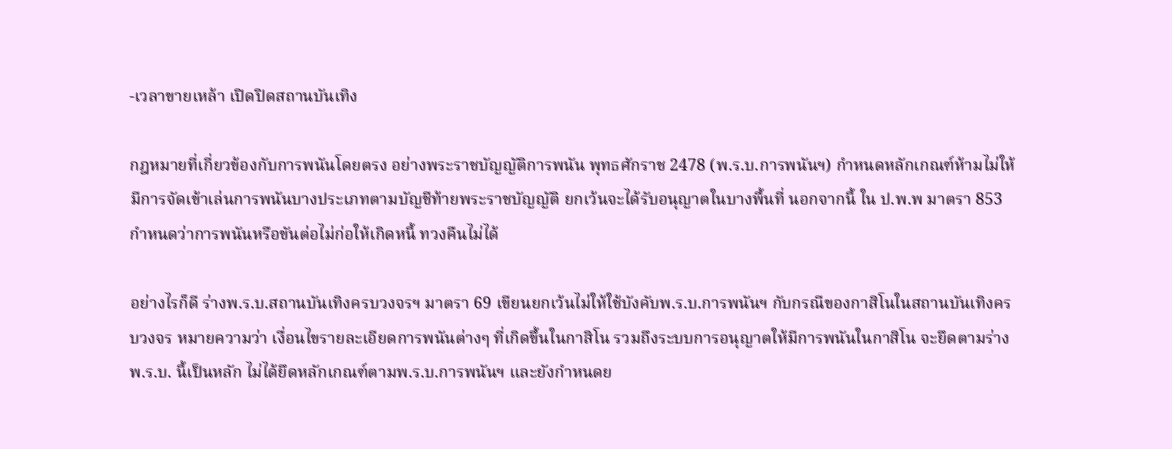-เวลาขายเหล้า เปิดปิดสถานบันเทิง

กฎหมายที่เกี่ยวข้องกับการพนันโดยตรง อย่างพระราชบัญญัติการพนัน พุทธศักราช 2478 (พ.ร.บ.การพนันฯ) กำหนดหลักเกณฑ์ห้ามไม่ให้มีการจัดเข้าเล่นการพนันบางประเภทตามบัญชีท้ายพระราชบัญญัติ ยกเว้นจะได้รับอนุญาตในบางพื้นที่ นอกจากนี้ ใน ป.พ.พ มาตรา 853 กำหนดว่าการพนันหรือขันต่อไม่ก่อให้เกิดหนี้ ทวงคืนไม่ได้

อย่างไรก็ดี ร่างพ.ร.บ.สถานบันเทิงครบวงจรฯ มาตรา 69 เขียนยกเว้นไม่ให้ใช้บังคับพ.ร.บ.การพนันฯ กับกรณีของกาสิโนในสถานบันเทิงครบวงจร หมายความว่า เงื่อนไขรายละเอียดการพนันต่างๆ ที่เกิดขึ้นในกาสิโน รวมถึงระบบการอนุญาตให้มีการพนันในกาสิโน จะยึดตามร่างพ.ร.บ. นี้เป็นหลัก ไม่ได้ยึดหลักเกณฑ์ตามพ.ร.บ.การพนันฯ และยังกำหนดย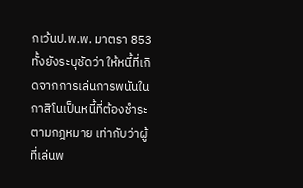กเว้นป.พ.พ. มาตรา 853 ทั้งยังระบุชัดว่า ให้หนี้ที่เกิดจากการเล่นการพนันในกาสิโนเป็นหนี้ที่ต้องชำระตามกฎหมาย เท่ากับว่าผู้ที่เล่นพ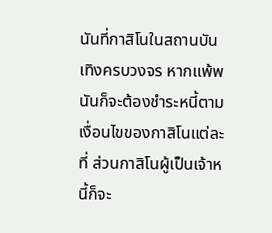นันที่กาสิโนในสถานบันเทิงครบวงจร หากแพ้พนันก็จะต้องชำระหนี้ตามเงื่อนไขของกาสิโนแต่ละที่ ส่วนกาสิโนผู้เป็นเจ้าหนี้ก็จะ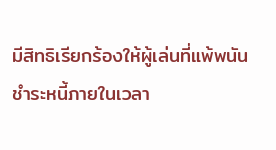มีสิทธิเรียกร้องให้ผู้เล่นที่แพ้พนันชำระหนี้ภายในเวลา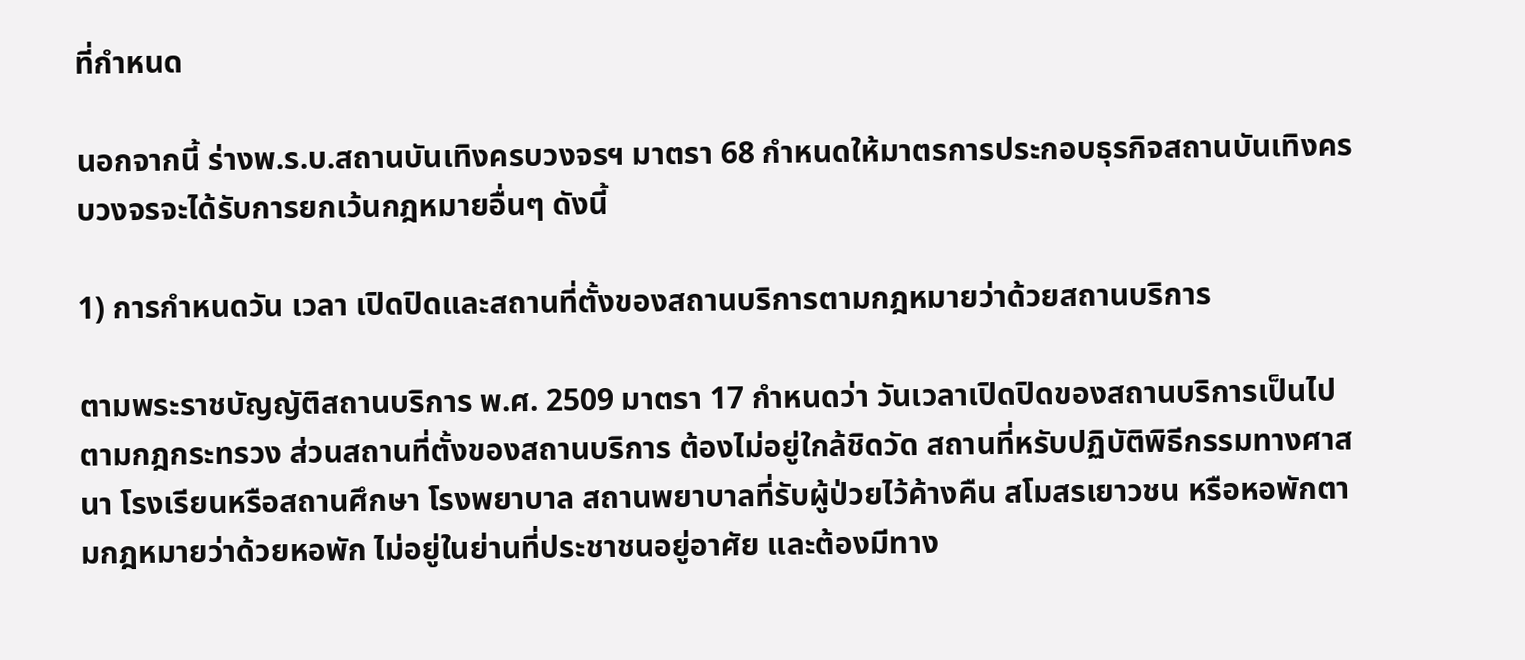ที่กำหนด

นอกจากนี้ ร่างพ.ร.บ.สถานบันเทิงครบวงจรฯ มาตรา 68 กำหนดให้มาตรการประกอบธุรกิจสถานบันเทิงครบวงจรจะได้รับการยกเว้นกฎหมายอื่นๆ ดังนี้

1) การกำหนดวัน เวลา เปิดปิดและสถานที่ตั้งของสถานบริการตามกฎหมายว่าด้วยสถานบริการ

ตามพระราชบัญญัติสถานบริการ พ.ศ. 2509 มาตรา 17 กำหนดว่า วันเวลาเปิดปิดของสถานบริการเป็นไปตามกฎกระทรวง ส่วนสถานที่ตั้งของสถานบริการ ต้องไม่อยู่ใกล้ชิดวัด สถานที่หรับปฏิบัติพิธีกรรมทางศาสนา โรงเรียนหรือสถานศึกษา โรงพยาบาล สถานพยาบาลที่รับผู้ป่วยไว้ค้างคืน สโมสรเยาวชน หรือหอพักตามกฎหมายว่าด้วยหอพัก ไม่อยู่ในย่านที่ประชาชนอยู่อาศัย และต้องมีทาง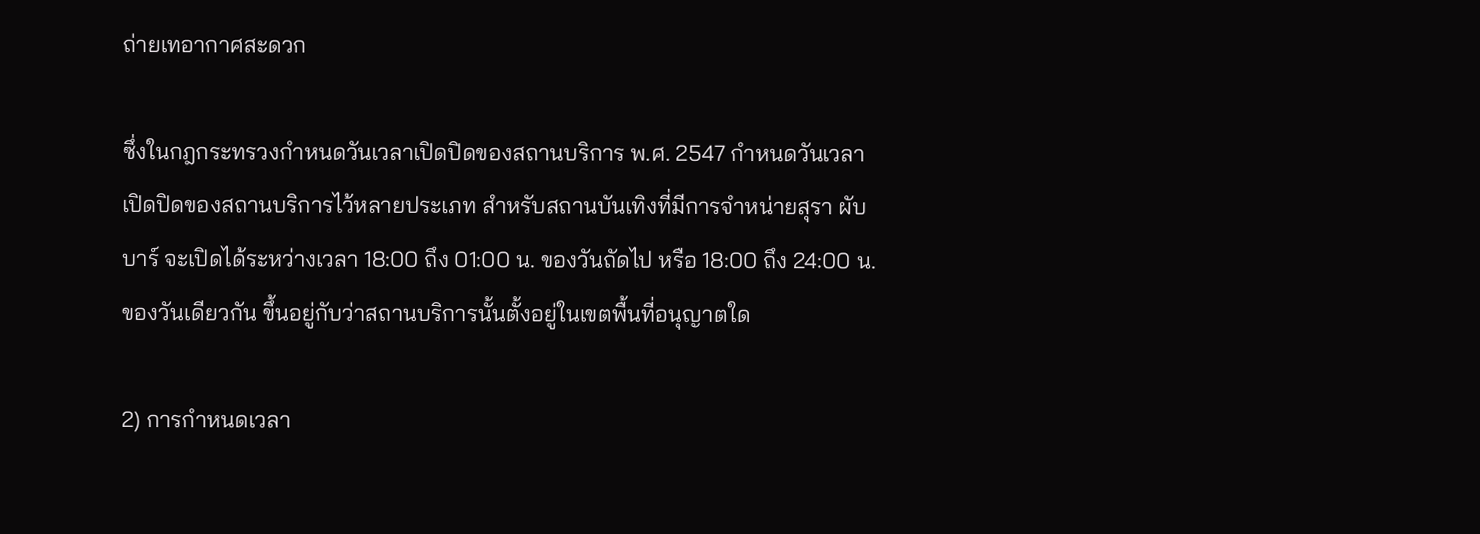ถ่ายเทอากาศสะดวก

ซึ่งในกฎกระทรวงกำหนดวันเวลาเปิดปิดของสถานบริการ พ.ศ. 2547 กำหนดวันเวลาเปิดปิดของสถานบริการไว้หลายประเภท สำหรับสถานบันเทิงที่มีการจำหน่ายสุรา ผับ บาร์ จะเปิดได้ระหว่างเวลา 18:00 ถึง 01:00 น. ของวันถัดไป หรือ 18:00 ถึง 24:00 น.ของวันเดียวกัน ขึ้นอยู่กับว่าสถานบริการนั้นตั้งอยู่ในเขตพื้นที่อนุญาตใด

2) การกำหนดเวลา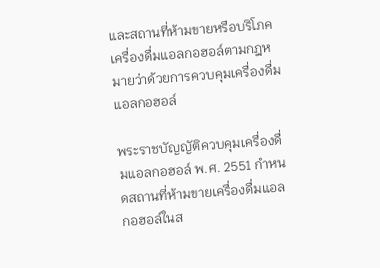และสถานที่ห้ามขายหรือบริโภคเครื่องดื่มแอลกอฮอล์ตามกฎหมายว่าด้วยการควบคุมเครื่องดื่มแอลกอฮอล์

พระราชบัญญัติควบคุมเครื่องดื่มแอลกอฮอล์ พ.ศ. 2551 กำหนดสถานที่ห้ามขายเครื่องดื่มแอลกอฮอล์ในส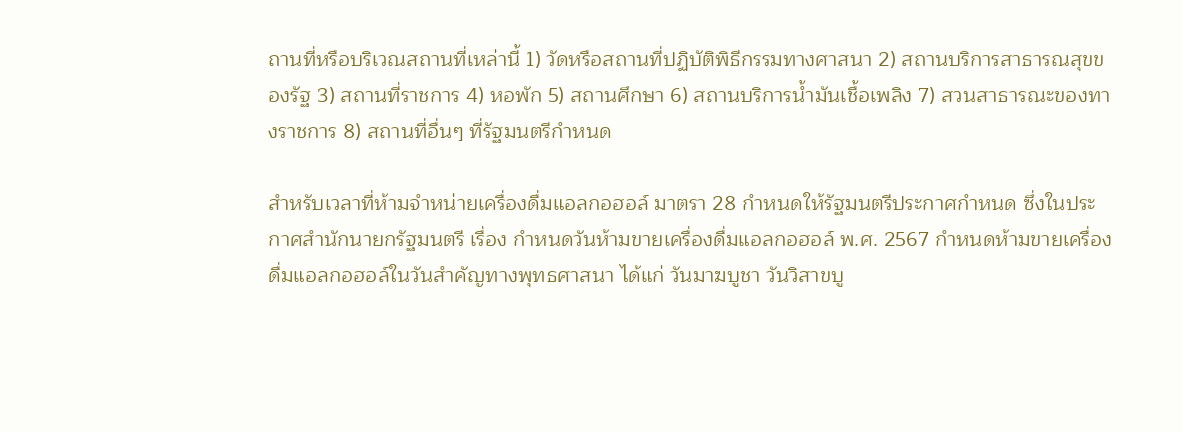ถานที่หรือบริเวณสถานที่เหล่านี้ 1) วัดหรือสถานที่ปฏิบัติพิธีกรรมทางศาสนา 2) สถานบริการสาธารณสุขของรัฐ 3) สถานที่ราชการ 4) หอพัก 5) สถานศึกษา 6) สถานบริการน้ำมันเชื้อเพลิง 7) สวนสาธารณะของทางราชการ 8) สถานที่อื่นๆ ที่รัฐมนตรีกำหนด

สำหรับเวลาที่ห้ามจำหน่ายเครื่องดื่มแอลกอฮอล์ มาตรา 28 กำหนดให้รัฐมนตรีประกาศกำหนด ซึ่งในประกาศสำนักนายกรัฐมนตรี เรื่อง กำหนดวันห้ามขายเครื่องดื่มแอลกอฮอล์ พ.ศ. 2567 กำหนดห้ามขายเครื่องดื่มแอลกอฮอล์ในวันสำคัญทางพุทธศาสนา ได้แก่ วันมาฆบูชา วันวิสาขบู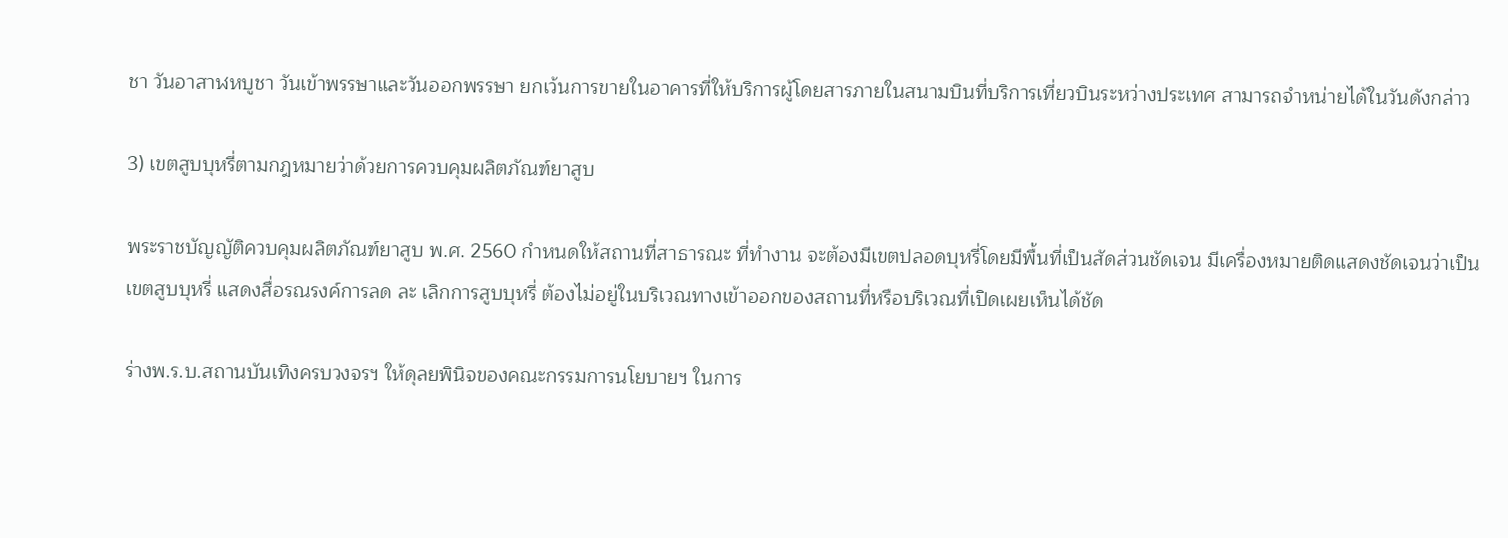ชา วันอาสาฬหบูชา วันเข้าพรรษาและวันออกพรรษา ยกเว้นการขายในอาคารที่ให้บริการผู้โดยสารภายในสนามบินที่บริการเที่ยวบินระหว่างประเทศ สามารถจำหน่ายได้ในวันดังกล่าว

3) เขตสูบบุหรี่ตามกฎหมายว่าด้วยการควบคุมผลิตภัณฑ์ยาสูบ

พระราชบัญญัติควบคุมผลิตภัณฑ์ยาสูบ พ.ศ. 2560 กำหนดให้สถานที่สาธารณะ ที่ทำงาน จะต้องมีเขตปลอดบุหรี่โดยมีพื้นที่เป็นสัดส่วนชัดเจน มีเครื่องหมายติดแสดงชัดเจนว่าเป็นเขตสูบบุหรี่ แสดงสื่อรณรงค์การลด ละ เลิกการสูบบุหรี่ ต้องไม่อยู่ในบริเวณทางเข้าออกของสถานที่หรือบริเวณที่เปิดเผยเห็นได้ชัด

ร่างพ.ร.บ.สถานบันเทิงครบวงจรฯ ให้ดุลยพินิจของคณะกรรมการนโยบายฯ ในการ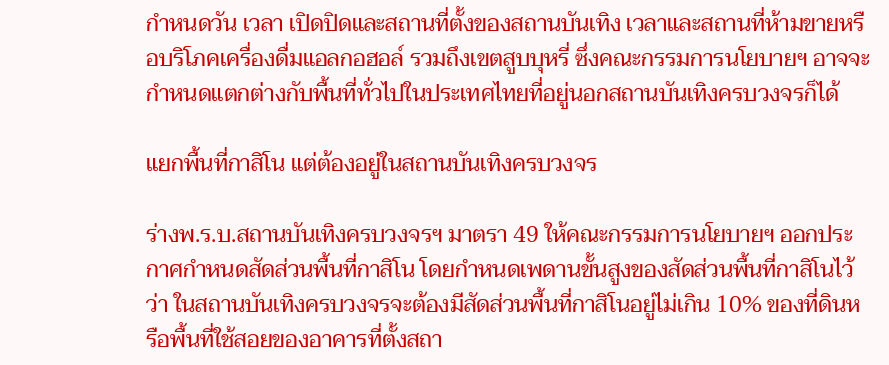กำหนดวัน เวลา เปิดปิดและสถานที่ตั้งของสถานบันเทิง เวลาและสถานที่ห้ามขายหรือบริโภคเครื่องดื่มแอลกอฮอล์ รวมถึงเขตสูบบุหรี่ ซึ่งคณะกรรมการนโยบายฯ อาจจะกำหนดแตกต่างกับพื้นที่ทั่วไปในประเทศไทยที่อยู่นอกสถานบันเทิงครบวงจรก็ได้

แยกพื้นที่กาสิโน แต่ต้องอยู่ในสถานบันเทิงครบวงจร

ร่างพ.ร.บ.สถานบันเทิงครบวงจรฯ มาตรา 49 ให้คณะกรรมการนโยบายฯ ออกประกาศกำหนดสัดส่วนพื้นที่กาสิโน โดยกำหนดเพดานขั้นสูงของสัดส่วนพื้นที่กาสิโนไว้ว่า ในสถานบันเทิงครบวงจรจะต้องมีสัดส่วนพื้นที่กาสิโนอยู่ไม่เกิน 10% ของที่ดินหรือพื้นที่ใช้สอยของอาคารที่ตั้งสถา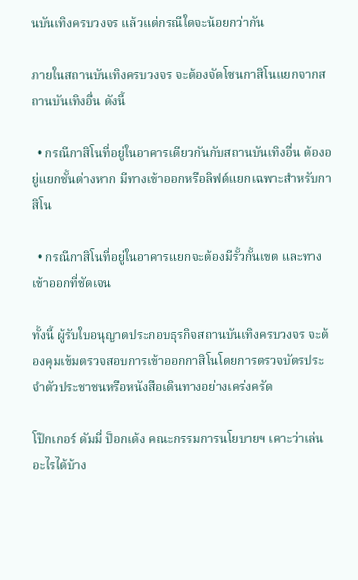นบันเทิงครบวงจร แล้วแต่กรณีใดจะน้อยกว่ากัน

ภายในสถานบันเทิงครบวงจร จะต้องจัดโซนกาสิโนแยกจากสถานบันเทิงอื่น ดังนี้

  • กรณีกาสิโนที่อยู่ในอาคารเดียวกันกับสถานบันเทิงอื่น ต้องอยู่แยกชั้นต่างหาก มีทางเข้าออกหรือลิฟต์แยกเฉพาะสำหรับกาสิโน

  • กรณีกาสิโนที่อยู่ในอาคารแยกจะต้องมีรั้วกั้นเขต และทางเข้าออกที่ชัดเจน

ทั้งนี้ ผู้รับใบอนุญาตประกอบธุรกิจสถานบันเทิงครบวงจร จะต้องคุมเข้มตรวจสอบการเข้าออกกาสิโนโดยการตรวจบัตรประจำตัวประชาชนหรือหนังสือเดินทางอย่างเคร่งครัด

โป๊กเกอร์ ดัมมี่ ป็อกเด้ง คณะกรรมการนโยบายฯ เคาะว่าเล่นอะไรได้บ้าง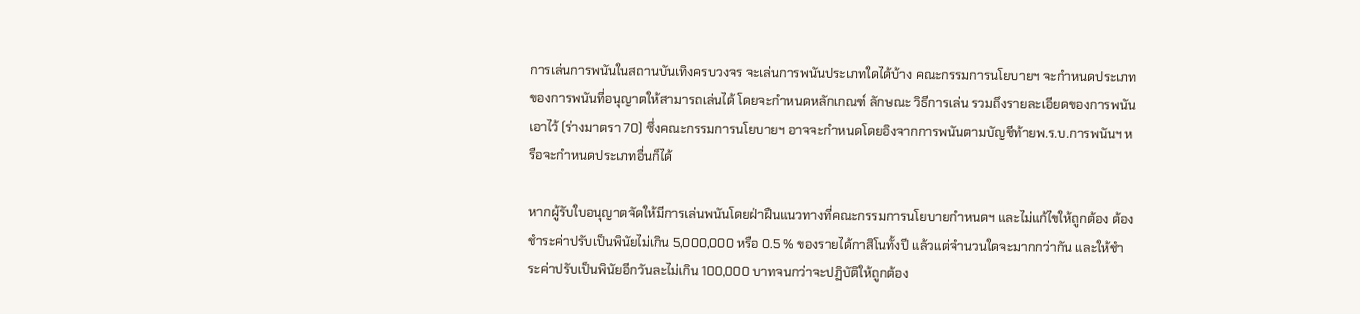การเล่นการพนันในสถานบันเทิงครบวงจร จะเล่นการพนันประเภทใดได้บ้าง คณะกรรมการนโยบายฯ จะกำหนดประเภทของการพนันที่อนุญาตให้สามารถเล่นได้ โดยจะกำหนดหลักเกณฑ์ ลักษณะ วิธีการเล่น รวมถึงรายละเอียดของการพนันเอาไว้ (ร่างมาตรา 70) ซึ่งคณะกรรมการนโยบายฯ อาจจะกำหนดโดยอิงจากการพนันตามบัญชีท้ายพ.ร.บ.การพนันฯ หรือจะกำหนดประเภทอื่นก็ได้

หากผู้รับใบอนุญาตจัดให้มีการเล่นพนันโดยฝ่าฝืนแนวทางที่คณะกรรมการนโยบายกำหนดฯ และไม่แก้ไขให้ถูกต้อง ต้องชำระค่าปรับเป็นพินัยไม่เกิน 5,000,000 หรือ 0.5 % ของรายได้กาสิโนทั้งปี แล้วแต่จำนวนใดจะมากกว่ากัน และให้ชำระค่าปรับเป็นพินัยอีกวันละไม่เกิน 100,000 บาทจนกว่าจะปฏิบัติให้ถูกต้อง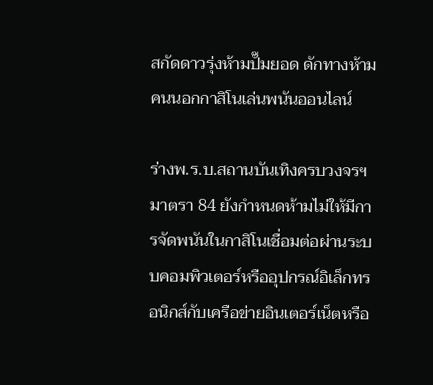สกัดดาวรุ่งห้ามปั๊มยอด ดักทางห้ามคนนอกกาสิโนเล่นพนันออนไลน์

ร่างพ.ร.บ.สถานบันเทิงครบวงจรฯ มาตรา 84 ยังกำหนดห้ามไม่ให้มีการจัดพนันในกาสิโนเชื่อมต่อผ่านระบบคอมพิวเตอร์หรืออุปกรณ์อิเล็กทรอนิกส์กับเครือข่ายอินเตอร์เน็ตหรือ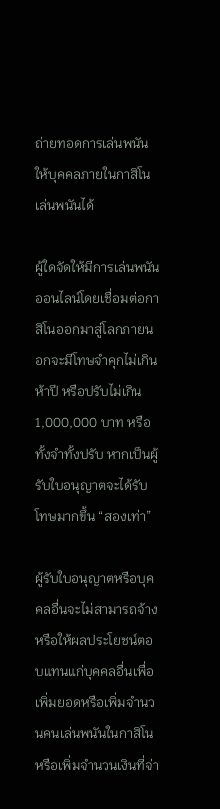ถ่ายทอดการเล่นพนันให้บุคคลภายในกาสิโนเล่นพนันได้

ผู้ใดจัดให้มีการเล่นพนันออนไลน์โดยเชื่อมต่อกาสิโนออกมาสู่โลกภายนอกจะมีโทษจำคุกไม่เกินห้าปี หรือปรับไม่เกิน 1,000,000 บาท หรือทั้งจำทั้งปรับ หากเป็นผู้รับใบอนุญาตจะได้รับโทษมากขึ้น “สองเท่า”

ผู้รับใบอนุญาตหรือบุคคลอื่นจะไม่สามารถจ้างหรือให้ผลประโยชน์ตอบแทนแก่บุคคลอื่นเพื่อเพิ่มยอดหรือเพิ่มจำนวนคนเล่นพนันในกาสิโน หรือเพิ่มจำนวนเงินที่จ่า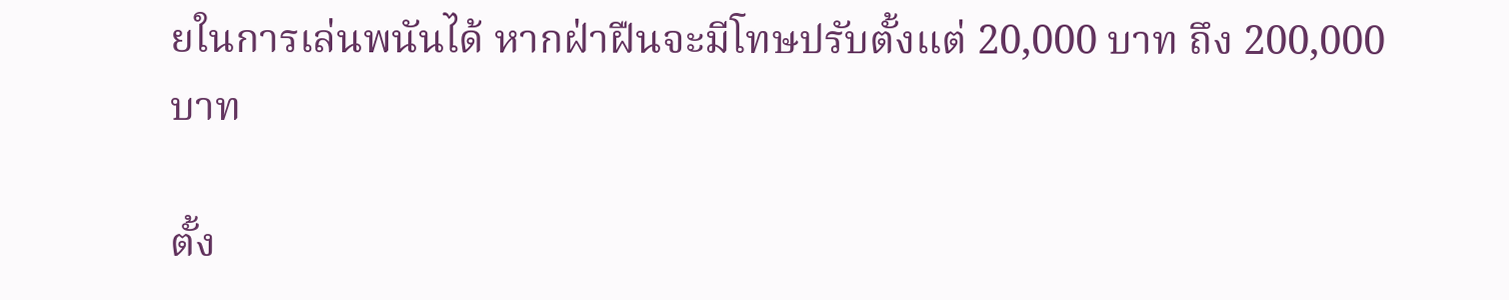ยในการเล่นพนันได้ หากฝ่าฝืนจะมีโทษปรับตั้งแต่ 20,000 บาท ถึง 200,000 บาท

ตั้ง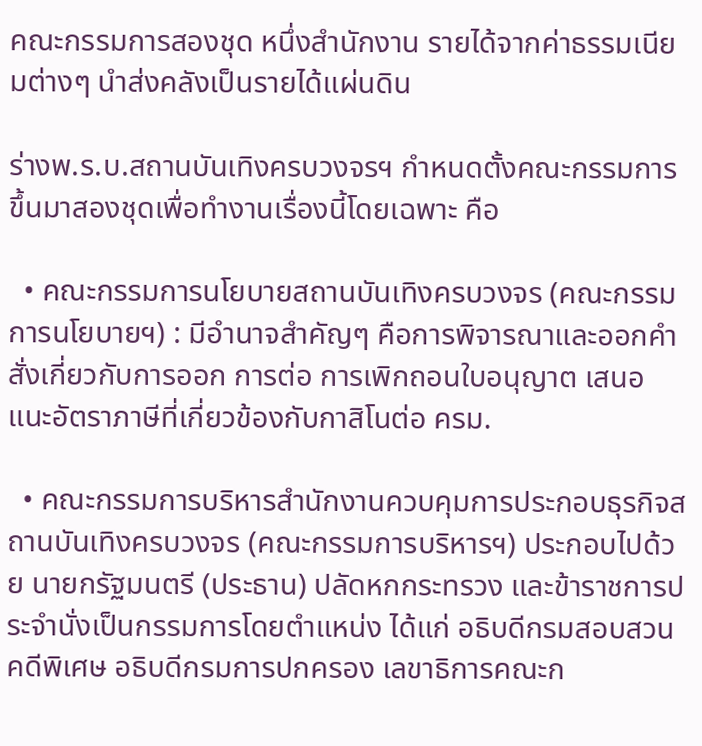คณะกรรมการสองชุด หนึ่งสำนักงาน รายได้จากค่าธรรมเนียมต่างๆ นำส่งคลังเป็นรายได้แผ่นดิน

ร่างพ.ร.บ.สถานบันเทิงครบวงจรฯ กำหนดตั้งคณะกรรมการขึ้นมาสองชุดเพื่อทำงานเรื่องนี้โดยเฉพาะ คือ

  • คณะกรรมการนโยบายสถานบันเทิงครบวงจร (คณะกรรมการนโยบายฯ) : มีอำนาจสำคัญๆ คือการพิจารณาและออกคำสั่งเกี่ยวกับการออก การต่อ การเพิกถอนใบอนุญาต เสนอแนะอัตราภาษีที่เกี่ยวข้องกับกาสิโนต่อ ครม.

  • คณะกรรมการบริหารสำนักงานควบคุมการประกอบธุรกิจสถานบันเทิงครบวงจร (คณะกรรมการบริหารฯ) ประกอบไปด้วย นายกรัฐมนตรี (ประธาน) ปลัดหกกระทรวง และข้าราชการประจำนั่งเป็นกรรมการโดยตำแหน่ง ได้แก่ อธิบดีกรมสอบสวนคดีพิเศษ อธิบดีกรมการปกครอง เลขาธิการคณะก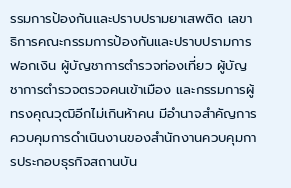รรมการป้องกันและปราบปรามยาเสพติด เลขาธิการคณะกรรมการป้องกันและปราบปรามการฟอกเงิน ผู้บัญชาการตำรวจท่องเที่ยว ผู้บัญชาการตำรวจตรวจคนเข้าเมือง และกรรมการผู้ทรงคุณวุฒิอีกไม่เกินห้าคน มีอำนาจสำคัญการควบคุมการดำเนินงานของสำนักงานควบคุมการประกอบธุรกิจสถานบัน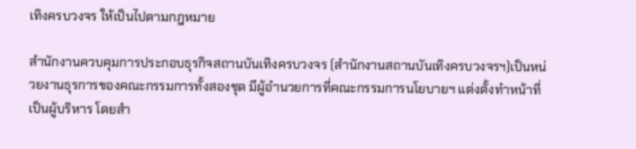เทิงครบวงจร ให้เป็นไปตามกฎหมาย

สำนักงานควบคุมการประกอบธุรกิจสถานบันเทิงครบวงจร (สำนักงานสถานบันเทิงครบวงจรฯ)เป็นหน่วยงานธุรการของคณะกรรมการทั้งสองชุด มีผู้อำนวยการที่คณะกรรมการนโยบายฯ แต่งตั้งทำหน้าที่เป็นผู้บริหาร โดยสำ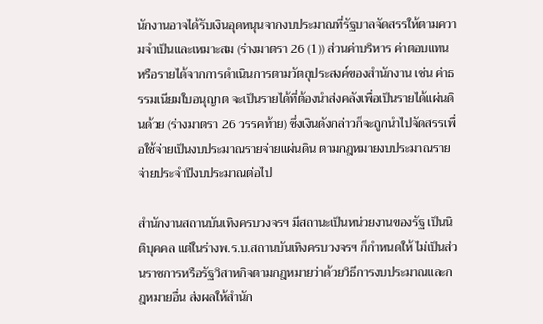นักงานอาจได้รับเงินอุดหนุนจากงบประมาณที่รัฐบาลจัดสรรให้ตามความจำเป็นและเหมาะสม (ร่างมาตรา 26 (1)) ส่วนค่าบริหาร ค่าตอบแทน หรือรายได้จากการดำเนินการตามวัตถุประสงค์ของสำนักงาน เช่น ค่าธรรมเนียมใบอนุญาต จะเป็นรายได้ที่ต้องนำส่งคลังเพื่อเป็นรายได้แผ่นดินด้วย (ร่างมาตรา 26 วรรคท้าย) ซึ่งเงินดังกล่าวก็จะถูกนำไปจัดสรรเพื่อใช้จ่ายเป็นงบประมาณรายจ่ายแผ่นดิน ตามกฎหมายงบประมาณรายจ่ายประจำปีงบประมาณต่อไป

สำนักงานสถานบันเทิงครบวงจรฯ มีสถานะเป็นหน่วยงานของรัฐ เป็นนิติบุคคล แต่ในร่างพ.ร.บ.สถานบันเทิงครบวงจรฯ ก็กำหนดให้ ไม่เป็นส่วนราชการหรือรัฐวิสาหกิจตามกฎหมายว่าด้วยวิธีการงบประมาณและกฎหมายอื่น ส่งผลให้สำนัก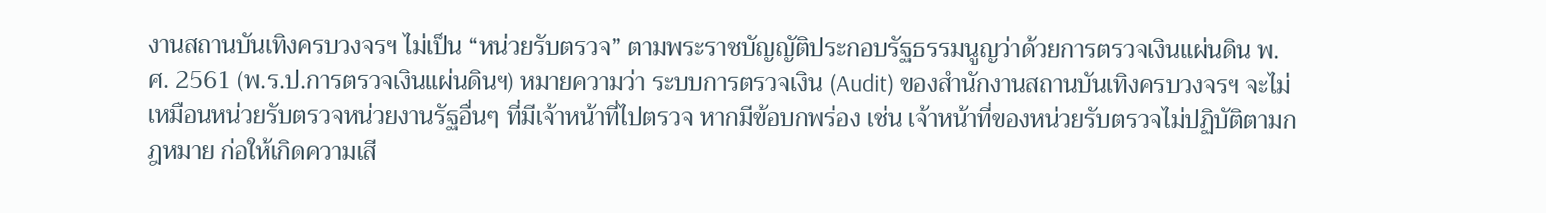งานสถานบันเทิงครบวงจรฯ ไม่เป็น “หน่วยรับตรวจ” ตามพระราชบัญญัติประกอบรัฐธรรมนูญว่าด้วยการตรวจเงินแผ่นดิน พ.ศ. 2561 (พ.ร.ป.การตรวจเงินแผ่นดินฯ) หมายความว่า ระบบการตรวจเงิน (Audit) ของสำนักงานสถานบันเทิงครบวงจรฯ จะไม่เหมือนหน่วยรับตรวจหน่วยงานรัฐอื่นๆ ที่มีเจ้าหน้าที่ไปตรวจ หากมีข้อบกพร่อง เช่น เจ้าหน้าที่ของหน่วยรับตรวจไม่ปฏิบัติตามกฎหมาย ก่อให้เกิดความเสี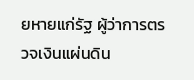ยหายแก่รัฐ ผู้ว่าการตรวจเงินแผ่นดิน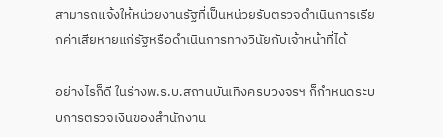สามารถแจ้งให้หน่วยงานรัฐที่เป็นหน่วยรับตรวจดำเนินการเรียกค่าเสียหายแก่รัฐหรือดำเนินการทางวินัยกับเจ้าหน้าที่ได้

อย่างไรก็ดี ในร่างพ.ร.บ.สถานบันเทิงครบวงจรฯ ก็กำหนดระบบการตรวจเงินของสำนักงาน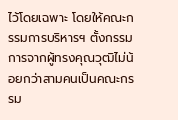ไว้โดยเฉพาะ โดยให้คณะกรรมการบริหารฯ ตั้งกรรมการจากผู้ทรงคุณวุฒิไม่น้อยกว่าสามคนเป็นคณะกรรม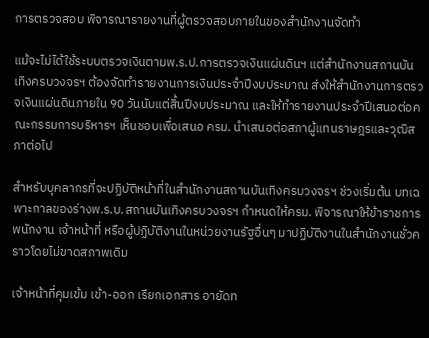การตรวจสอบ พิจารณารายงานที่ผู้ตรวจสอบภายในของสำนักงานจัดทำ

แม้จะไม่ได้ใช้ระบบตรวจเงินตามพ.ร.ป.การตรวจเงินแผ่นดินฯ แต่สำนักงานสถานบันเทิงครบวงจรฯ ต้องจัดทำรายงานการเงินประจำปีงบประมาณ ส่งให้สำนักงานการตรวจเงินแผ่นดินภายใน 90 วันนับแต่สิ้นปีงบประมาณ และให้ทำรายงานประจำปีเสนอต่อคณะกรรมการบริหารฯ เห็นชอบเพื่อเสนอ ครม. นำเสนอต่อสภาผู้แทนราษฎรและวุฒิสภาต่อไป

สำหรับบุคลากรที่จะปฏิบัติหน้าที่ในสำนักงานสถานบันเทิงครบวงจรฯ ช่วงเริ่มต้น บทเฉพาะกาลของร่างพ.ร.บ.สถานบันเทิงครบวงจรฯ กำหนดให้ครม. พิจารณาให้ข้าราชการ พนักงาน เจ้าหน้าที่ หรือผู้ปฏิบัติงานในหน่วยงานรัฐอื่นๆ มาปฏิบัติงานในสำนักงานชั่วคราวโดยไม่ขาดสภาพเดิม

เจ้าหน้าที่คุมเข้ม เข้า-ออก เรียกเอกสาร อายัดท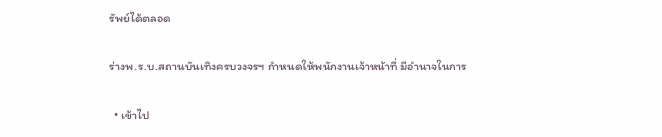รัพย์ได้ตลอด

ร่างพ.ร.บ.สถานบันเทิงครบวงจรฯ กำหนดให้พนักงานเจ้าหน้าที่ มีอำนาจในการ

  • เข้าไป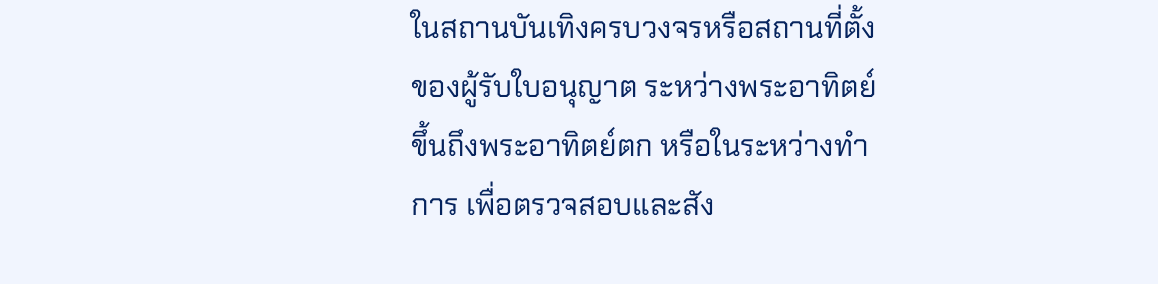ในสถานบันเทิงครบวงจรหรือสถานที่ตั้งของผู้รับใบอนุญาต ระหว่างพระอาทิตย์ขึ้นถึงพระอาทิตย์ตก หรือในระหว่างทำการ เพื่อตรวจสอบและสัง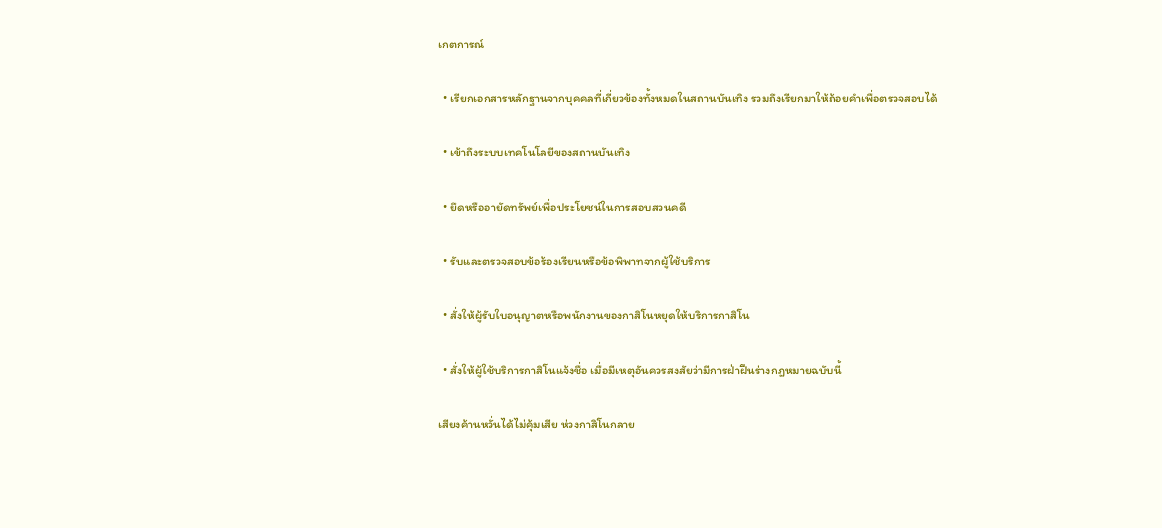เกตการณ์

  • เรียกเอกสารหลักฐานจากบุคคลที่เกี่ยวข้องทั้งหมดในสถานบันเทิง รวมถึงเรียกมาให้ถ้อยคำเพื่อตรวจสอบได้

  • เข้าถึงระบบเทคโนโลยีของสถานบันเทิง

  • ยึดหรืออายัดทรัพย์เพื่อประโยชน์ในการสอบสวนคดี

  • รับและตรวจสอบข้อร้องเรียนหรือข้อพิพาทจากผู้ใช้บริการ

  • สั่งให้ผู้รับใบอนุญาตหรือพนักงานของกาสิโนหยุดให้บริการกาสิโน

  • สั่งให้ผู้ใช้บริการกาสิโนแจ้งชื่อ เมื่อมีเหตุอันควรสงสัยว่ามีการฝ่าฝืนร่างกฎหมายฉบับนี้

เสียงค้านหวั่นได้ไม่คุ้มเสีย ห่วงกาสิโนกลาย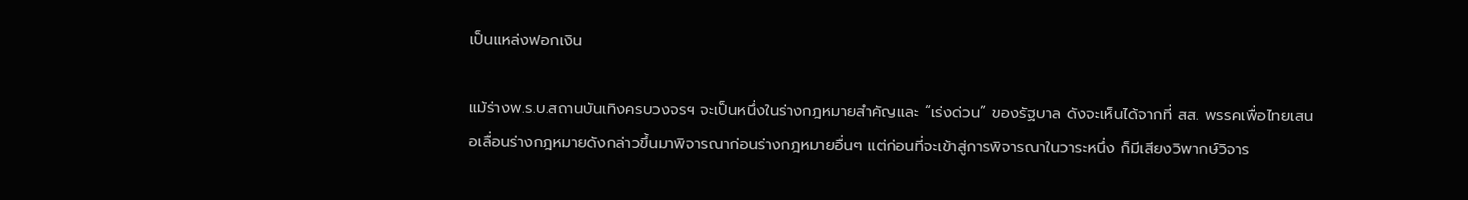เป็นแหล่งฟอกเงิน

แม้ร่างพ.ร.บ.สถานบันเทิงครบวงจรฯ จะเป็นหนึ่งในร่างกฎหมายสำคัญและ “เร่งด่วน” ของรัฐบาล ดังจะเห็นได้จากที่ สส. พรรคเพื่อไทยเสนอเลื่อนร่างกฎหมายดังกล่าวขึ้นมาพิจารณาก่อนร่างกฎหมายอื่นๆ แต่ก่อนที่จะเข้าสู่การพิจารณาในวาระหนึ่ง ก็มีเสียงวิพากษ์วิจาร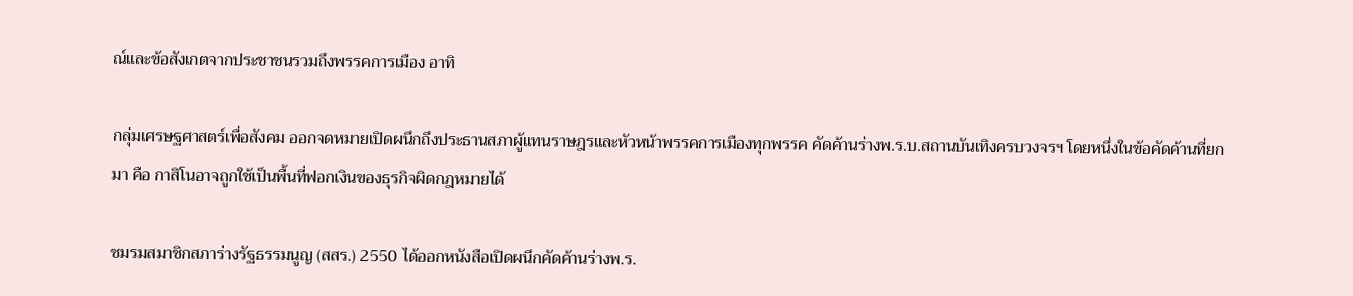ณ์และข้อสังเกตจากประชาชนรวมถึงพรรคการเมือง อาทิ

กลุ่มเศรษฐศาสตร์เพื่อสังคม ออกจดหมายเปิดผนึกถึงประธานสภาผู้แทนราษฎรและหัวหน้าพรรคการเมืองทุกพรรค คัดค้านร่างพ.ร.บ.สถานบันเทิงครบวงจรฯ โดยหนึ่งในข้อคัดค้านที่ยกมา คือ กาสิโนอาจถูกใช้เป็นพื้นที่ฟอกเงินของธุรกิจผิดกฎหมายได้

ชมรมสมาชิกสภาร่างรัฐธรรมนูญ (สสร.) 2550 ได้ออกหนังสือเปิดผนึกคัดค้านร่างพ.ร.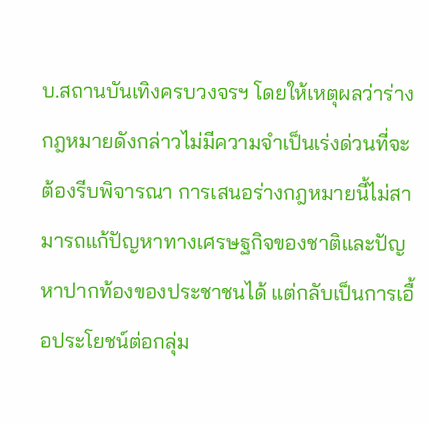บ.สถานบันเทิงครบวงจรฯ โดยให้เหตุผลว่าร่างกฎหมายดังกล่าวไม่มีความจำเป็นเร่งด่วนที่จะต้องรีบพิจารณา การเสนอร่างกฎหมายนี้ไม่สามารถแก้ปัญหาทางเศรษฐกิจของชาติและปัญหาปากท้องของประชาชนได้ แต่กลับเป็นการเอื้อประโยชน์ต่อกลุ่ม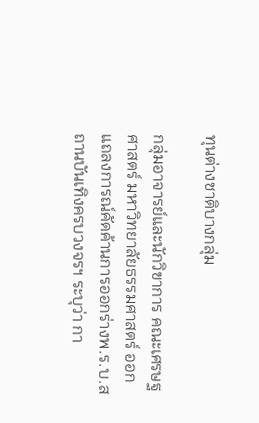ทุนต่างชาติบางกลุ่ม

กลุ่มอาจารย์และนักวิขาการ คณะเศรษฐศาสตร์ มหาวิทยาลัยธรรมศาสตร์ ออกแถลงการณ์คัดค้านการออกร่างพ.ร.บ.สถานบันเทิงครบวงจรฯ ระบุว่า กา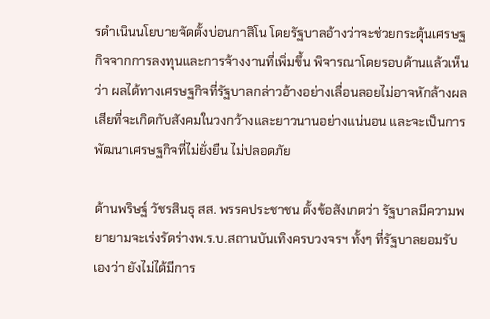รดำเนินนโยบายจัดตั้งบ่อนกาสิโน โดยรัฐบาลอ้างว่าจะช่วยกระตุ้นเศรษฐกิจจากการลงทุนและการจ้างงานที่เพิ่มขึ้น พิจารณาโดยรอบด้านแล้วเห็นว่า ผลได้ทางเศรษฐกิจที่รัฐบาลกล่าวอ้างอย่างเลื่อนลอยไม่อาจหักล้างผลเสียที่จะเกิดกับสังคมในวงกว้างและยาวนานอย่างแน่นอน และจะเป็นการพัฒนาเศรษฐกิจที่ไม่ยั่งยืน ไม่ปลอดภัย

ด้านพริษฐ์ วัชรสินธุ สส. พรรคประชาชน ตั้งข้อสังเกตว่า รัฐบาลมีความพยายามจะเร่งรัดร่างพ.ร.บ.สถานบันเทิงครบวงจรฯ ทั้งๆ ที่รัฐบาลยอมรับเองว่า ยังไม่ได้มีการ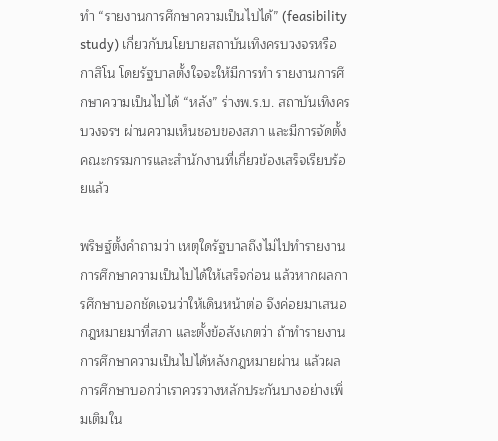ทำ “รายงานการศึกษาความเป็นไปได้” (feasibility study) เกี่ยวกับนโยบายสถาบันเทิงครบวงจรหรือกาสิโน โดยรัฐบาลตั้งใจจะให้มีการทำ รายงานการศึกษาความเป็นไปได้ “หลัง” ร่างพ.ร.บ. สถาบันเทิงครบวงจรฯ ผ่านความเห็นชอบของสภา และมีการจัดตั้งคณะกรรมการและสำนักงานที่เกี่ยวข้องเสร็จเรียบร้อยแล้ว

พริษฐ์ตั้งคำถามว่า เหตุใดรัฐบาลถึงไม่ไปทำรายงานการศึกษาความเป็นไปได้ให้เสร็จก่อน แล้วหากผลการศึกษาบอกชัดเจนว่าให้เดินหน้าต่อ จึงค่อยมาเสนอกฎหมายมาที่สภา และตั้งข้อสังเกตว่า ถ้าทำรายงานการศึกษาความเป็นไปได้หลังกฎหมายผ่าน แล้วผลการศึกษาบอกว่าเราควรวางหลักประกันบางอย่างเพิ่มเติมใน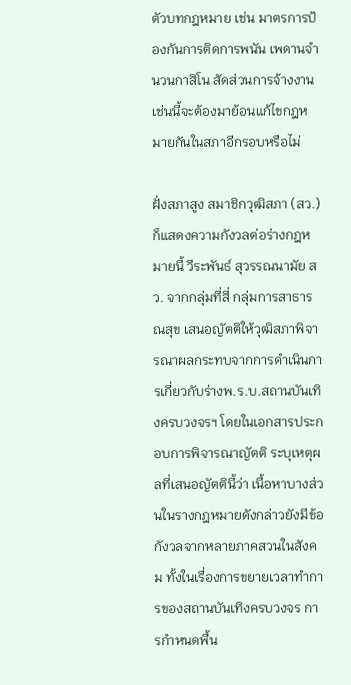ตัวบทกฎหมาย เช่น มาตรการป้องกันการติดการพนัน เพดานจำนวนกาสิโน สัดส่วนการจ้างงาน เช่นนี้จะต้องมาย้อนแก้ไขกฎหมายกันในสภาอีกรอบหรือไม่

ฝั่งสภาสูง สมาชิกวุฒิสภา (สว.) ก็แสดงความกังวลต่อร่างกฎหมายนี้ วีระพันธ์ สุวรรณนามัย สว. จากกลุ่มที่สี่ กลุ่มการสาธารณสุข เสนอญัตติให้วุฒิสภาพิจารณาผลกระทบจากการดำเนินการเกี่ยวกับร่างพ.ร.บ.สถานบันเทิงครบวงจรฯ โดยในเอกสารประกอบการพิจารณาญัตติ ระบุเหตุผลที่เสนอญัตตินี้ว่า เนื้อหาบางส่วนในรางกฎหมายดังกล่าวยังมีข้อกังวลจากหลายภาคสวนในสังคม ทั้งในเรื่องการขยายเวลาทำการของสถานบันเทิงครบวงจร การกำหนดพื้น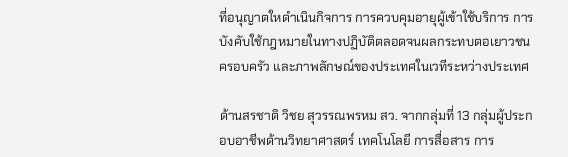ที่อนุญาตใหดำเนินกิจการ การควบคุมอายุผู้เข้าใช้บริการ การบังคับใช้กฎหมายในทางปฏิบัติตลอดจนผลกระทบตอเยาวชน ครอบครัว และภาพลักษณ์ของประเทศในเวทีระหว่างประเทศ

ด้านสรชาติ วิชย สุวรรณพรหม สว. จากกลุ่มที่ 13 กลุ่มผู้ประกอบอาชีพด้านวิทยาศาสตร์ เทคโนโลยี การสื่อสาร การ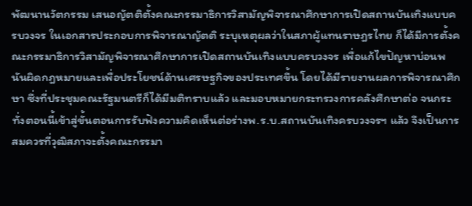พัฒนานวัตกรรม เสนอญัตติตั้งคณะกรรมาธิการวิสามัญพิจารณาศึกษาการเปิดสถานบันเทิงแบบครบวงจร ในเอกสารประกอบการพิจารณาญัตติ ระบุเหตุผลว่าในสภาผู้แทนราษฎรไทย ก็ได้มีการตั้งคณะกรรมาธิการวิสามัญพิจารณาศึกษาการเปิดสถานบันเทิงแบบครบวงจร เพื่อแก้ไขปัญหาบ่อนพนันผิดกฎหมายและเพื่อประโยชน์ด้านเศรษฐกิจของประเทศขึ้น โดยได้มีรายงานผลการพิจารณาศึกษา ซึ่งที่ประชุมคณะรัฐมนตรีก็ได้มีมติทราบแล้ว และมอบหมายกระทรวงการคลังศึกษาต่อ จนกระทั่งตอนนี้เข้าสู่ขั้นตอนการรับฟังความคิดเห็นต่อร่างพ.ร.บ.สถานบันเทิงครบวงจรฯ แล้ว จึงเป็นการสมควรที่วุฒิสภาจะตั้งคณะกรรมา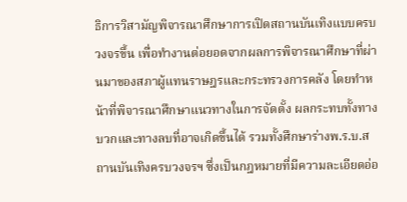ธิการวิสามัญพิจารณาศึกษาการเปิดสถานบันเทิงแบบครบวงจรขึ้น เพื่อทำงานต่อยอดจากผลการพิจารณาศึกษาที่ผ่านมาของสภาผู้แทนราษฎรและกระทรวงการคลัง โดยทำหน้าที่พิจารณาศึกษาแนวทางในการจัดตั้ง ผลกระทบทั้งทางบวกและทางลบที่อาจเกิดขึ้นได้ รวมทั้งศึกษาร่างพ.ร.บ.สถานบันเทิงครบวงจรฯ ซึ่งเป็นกฎหมายที่มีความละเอียดอ่อ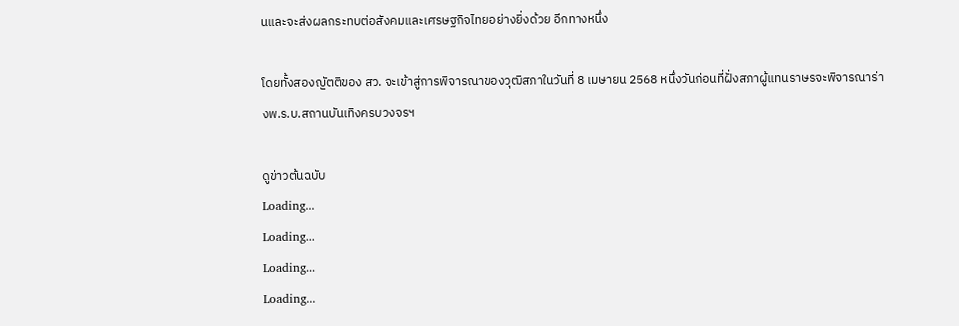นและจะส่งผลกระทบต่อสังคมและเศรษฐกิจไทยอย่างยิ่งด้วย อีกทางหนึ่ง

โดยทั้งสองญัตติของ สว. จะเข้าสู่การพิจารณาของวุฒิสภาในวันที่ 8 เมษายน 2568 หนึ่งวันก่อนที่ฝั่งสภาผู้แทนราษรจะพิจารณาร่างพ.ร.บ.สถานบันเทิงครบวงจรฯ

ดูข่าวต้นฉบับ
Loading...
Loading...
Loading...
Loading...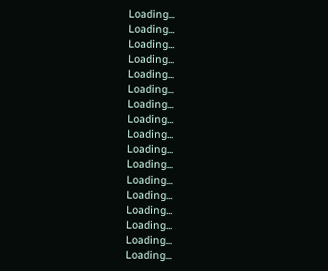Loading...
Loading...
Loading...
Loading...
Loading...
Loading...
Loading...
Loading...
Loading...
Loading...
Loading...
Loading...
Loading...
Loading...
Loading...
Loading...
Loading...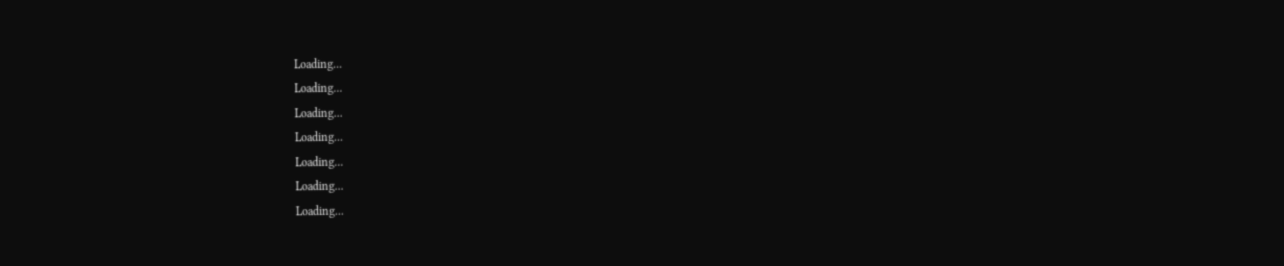Loading...
Loading...
Loading...
Loading...
Loading...
Loading...
Loading...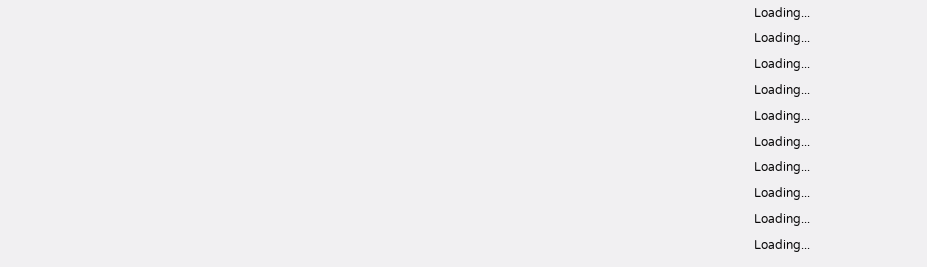Loading...
Loading...
Loading...
Loading...
Loading...
Loading...
Loading...
Loading...
Loading...
Loading...